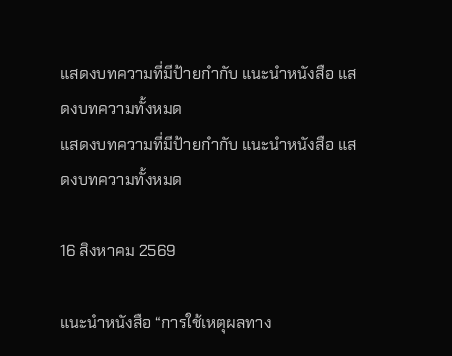แสดงบทความที่มีป้ายกำกับ แนะนำหนังสือ แสดงบทความทั้งหมด
แสดงบทความที่มีป้ายกำกับ แนะนำหนังสือ แสดงบทความทั้งหมด

16 สิงหาคม 2569

แนะนำหนังสือ “การใช้เหตุผลทาง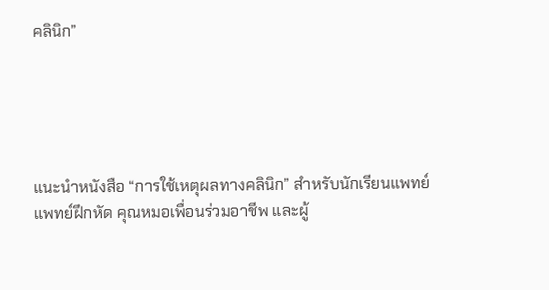คลินิก”





แนะนำหนังสือ “การใช้เหตุผลทางคลินิก” สำหรับนักเรียนแพทย์ แพทย์ฝึกหัด คุณหมอเพื่อนร่วมอาชีพ และผู้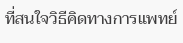ที่สนใจวิธีคิดทางการแพทย์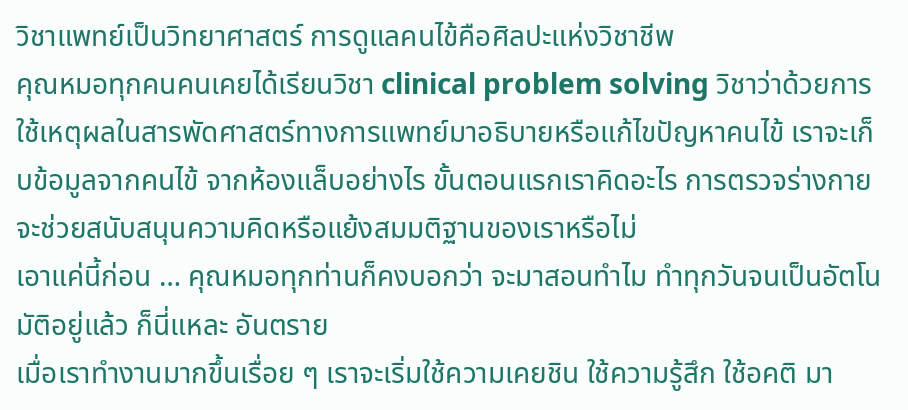วิชาแพทย์เป็นวิทยาศาสตร์ การดูแลคนไข้คือศิลปะแห่งวิชาชีพ
คุณหมอทุกคนคนเคยได้เรียนวิชา clinical problem solving วิชาว่าด้วยการใช้เหตุผลในสารพัดศาสตร์ทางการแพทย์มาอธิบายหรือแก้ไขปัญหาคนไข้ เราจะเก็บข้อมูลจากคนไข้ จากห้องแล็บอย่างไร ขั้นตอนแรกเราคิดอะไร การตรวจร่างกายจะช่วยสนับสนุนความคิดหรือแย้งสมมติฐานของเราหรือไม่
เอาแค่นี้ก่อน … คุณหมอทุกท่านก็คงบอกว่า จะมาสอนทำไม ทำทุกวันจนเป็นอัตโนมัติอยู่แล้ว ก็นี่แหละ อันตราย
เมื่อเราทำงานมากขึ้นเรื่อย ๆ เราจะเริ่มใช้ความเคยชิน ใช้ความรู้สึก ใช้อคติ มา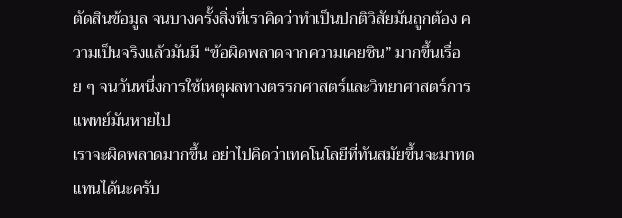ตัดสินข้อมูล จนบางครั้งสิ่งที่เราคิดว่าทำเป็นปกติวิสัยมันถูกต้อง ความเป็นจริงแล้วมันมี “ข้อผิดพลาดจากความเคยชิน” มากขึ้นเรื่อย ๆ จนวันหนึ่งการใช้เหตุผลทางตรรกศาสตร์และวิทยาศาสตร์การแพทย์มันหายไป
เราจะผิดพลาดมากขึ้น อย่าไปคิดว่าเทคโนโลยีที่ทันสมัยขึ้นจะมาทดแทนได้นะครับ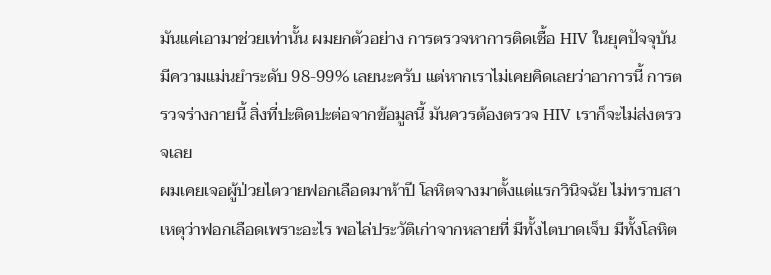มันแค่เอามาช่วยเท่านั้น ผมยกตัวอย่าง การตรวจหาการติดเชื้อ HIV ในยุคปัจจุบันมีความแม่นยำระดับ 98-99% เลยนะครับ แต่หากเราไม่เคยคิดเลยว่าอาการนี้ การตรวจร่างกายนี้ สิ่งที่ปะติดปะต่อจากข้อมูลนี้ มันควรต้องตรวจ HIV เราก็จะไม่ส่งตรวจเลย
ผมเคยเจอผู้ป่วยไตวายฟอกเลือดมาห้าปี โลหิตจางมาตั้งแต่แรกวินิจฉัย ไม่ทราบสาเหตุว่าฟอกเลือดเพราะอะไร พอไล่ประวัติเก่าจากหลายที่ มีทั้งไตบาดเจ็บ มีทั้งโลหิต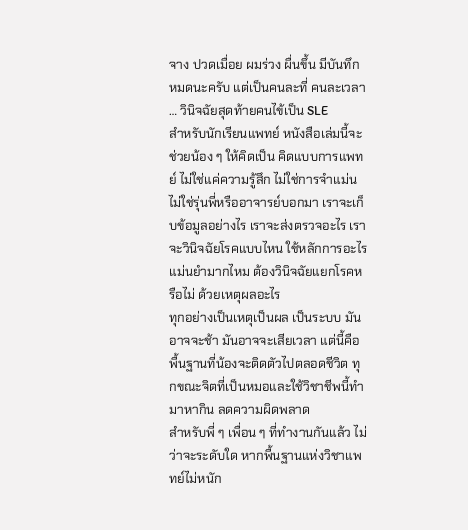จาง ปวดเมื่อย ผมร่วง ผื่นขึ้น มีบันทึกหมดนะครับ แต่เป็นคนละที่ คนละเวลา … วินิจฉัยสุดท้ายคนไข้เป็น SLE
สำหรับนักเรียนแพทย์ หนังสือเล่มนี้จะช่วยน้อง ๆ ให้คิดเป็น คิดแบบการแพทย์ ไม่ใช่แค่ความรู้สึก ไม่ใช่การจำแม่น ไม่ใช่รุ่นพี่หรืออาจารย์บอกมา เราจะเก็บข้อมูลอย่างไร เราจะส่งตรวจอะไร เราจะวินิจฉัยโรคแบบไหน ใช้หลักการอะไร แม่นยำมากไหม ต้องวินิจฉัยแยกโรคหรือไม่ ด้วยเหตุผลอะไร
ทุกอย่างเป็นเหตุเป็นผล เป็นระบบ มันอาจจะช้า มันอาจจะเสียเวลา แต่นี้คือพื้นฐานที่น้องจะติดตัวไปตลอดชีวิต ทุกขณะจิตที่เป็นหมอและใช้วิชาชีพนี้ทำมาหากิน ลดความผิดพลาด
สำหรับพี่ ๆ เพื่อน ๆ ที่ทำงานกันแล้ว ไม่ว่าจะระดับใด หากพื้นฐานแห่งวิชาแพทย์ไม่หนัก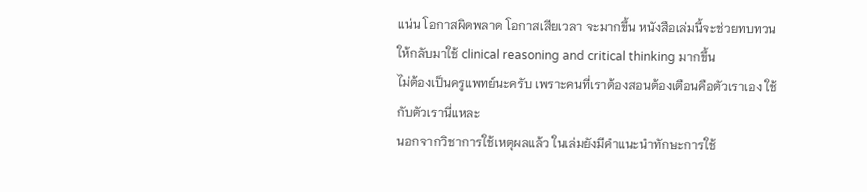แน่น โอกาสผิดพลาด โอกาสเสียเวลา จะมากขึ้น หนังสือเล่มนี้จะช่วยทบทวนให้กลับมาใช้ clinical reasoning and critical thinking มากขึ้น
ไม่ต้องเป็นครูแพทย์นะครับ เพราะคนที่เราต้องสอนต้องเตือนคือตัวเราเอง ใช้กับตัวเรานี่แหละ
นอกจากวิชาการใช้เหตุผลแล้ว ในเล่มยังมีคำแนะนำทักษะการใช้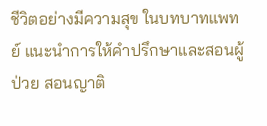ชีวิตอย่างมีความสุข ในบทบาทแพทย์ แนะนำการให้คำปรึกษาและสอนผู้ป่วย สอนญาติ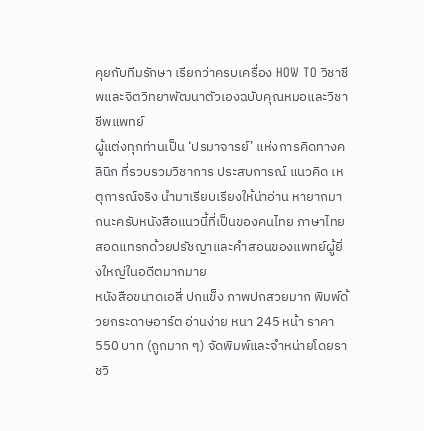คุยกับทีมรักษา เรียกว่าครบเครื่อง HOW TO วิชาชีพและจิตวิทยาพัฒนาตัวเองฉบับคุณหมอและวิชาชีพแพทย์
ผู้แต่งทุกท่านเป็น ‘ปรมาจารย์’ แห่งการคิดทางคลินิก ที่รวบรวมวิชาการ ประสบการณ์ แนวคิด เหตุการณ์จริง นำมาเรียบเรียงให้น่าอ่าน หายากมากนะครับหนังสือแนวนี้ที่เป็นของคนไทย ภาษาไทย สอดแทรกด้วยปรัชญาและคำสอนของแพทย์ผู้ยิ่งใหญ่ในอดีตมากมาย
หนังสือขนาดเอสี่ ปกแข็ง ภาพปกสวยมาก พิมพ์ด้วยกระดาษอาร์ต อ่านง่าย หนา 245 หน้า ราคา 550 บาท (ถูกมาก ๆ) จัดพิมพ์และจำหน่ายโดยราชวิ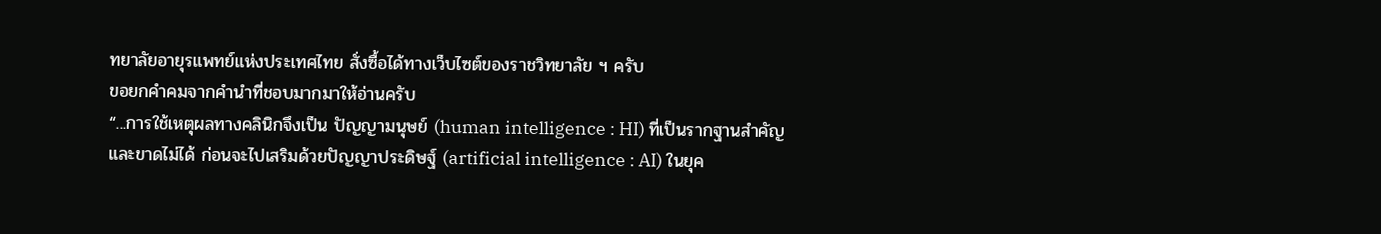ทยาลัยอายุรแพทย์แห่งประเทศไทย สั่งซื้อได้ทางเว็บไซต์ของราชวิทยาลัย ฯ ครับ
ขอยกคำคมจากคำนำที่ชอบมากมาให้อ่านครับ
“...การใช้เหตุผลทางคลินิกจึงเป็น ปัญญามนุษย์ (human intelligence : HI) ที่เป็นรากฐานสำคัญและขาดไม่ได้ ก่อนจะไปเสริมด้วยปัญญาประดิษฐ์ (artificial intelligence : AI) ในยุค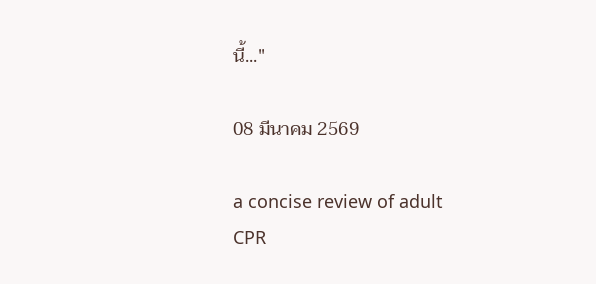นี้..."

08 มีนาคม 2569

a concise review of adult CPR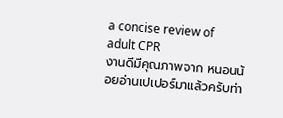a concise review of adult CPR
งานดีมีคุณภาพจาก หนอนน้อยอ่านเปเปอร์มาแล้วครับท่า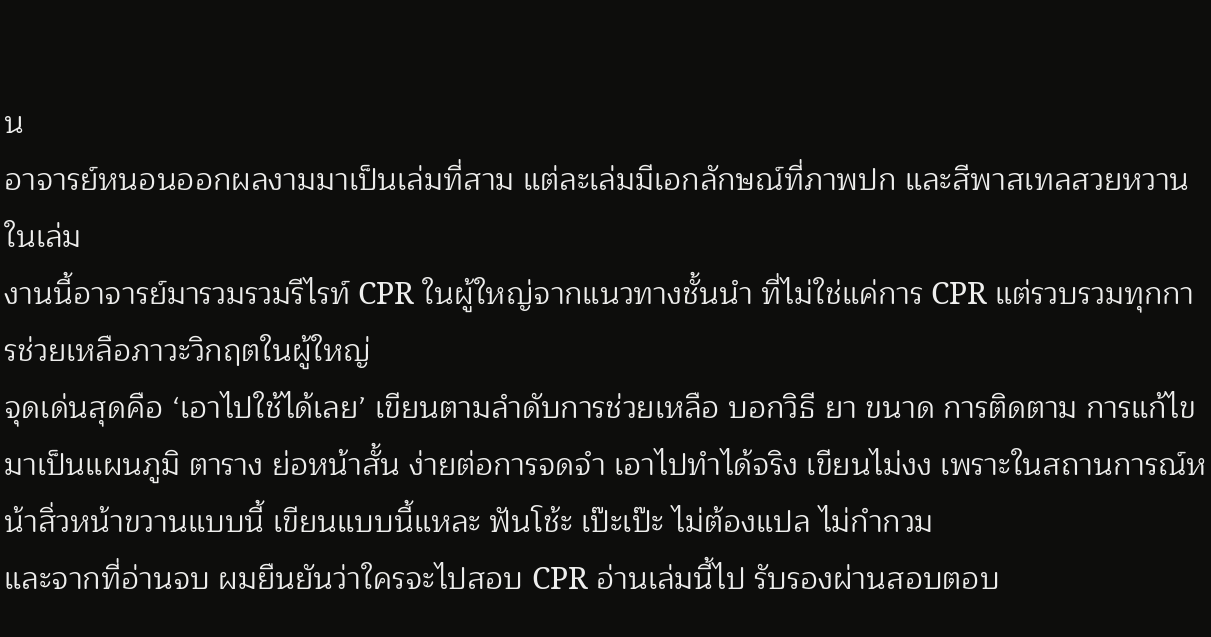น
อาจารย์หนอนออกผลงามมาเป็นเล่มที่สาม แต่ละเล่มมีเอกลักษณ์ที่ภาพปก และสีพาสเทลสวยหวานในเล่ม
งานนี้อาจารย์มารวมรวมรีไรท์ CPR ในผู้ใหญ่จากแนวทางชั้นนำ ที่ไม่ใช่แค่การ CPR แต่รวบรวมทุกการช่วยเหลือภาวะวิกฤตในผู้ใหญ่
จุดเด่นสุดคือ ‘เอาไปใช้ได้เลย’ เขียนตามลำดับการช่วยเหลือ บอกวิธี ยา ขนาด การติดตาม การแก้ไข มาเป็นแผนภูมิ ตาราง ย่อหน้าสั้น ง่ายต่อการจดจำ เอาไปทำได้จริง เขียนไม่งง เพราะในสถานการณ์หน้าสิ่วหน้าขวานแบบนี้ เขียนแบบนี้แหละ ฟันโช้ะ เป๊ะเป๊ะ ไม่ต้องแปล ไม่กำกวม
และจากที่อ่านจบ ผมยืนยันว่าใครจะไปสอบ CPR อ่านเล่มนี้ไป รับรองผ่านสอบตอบ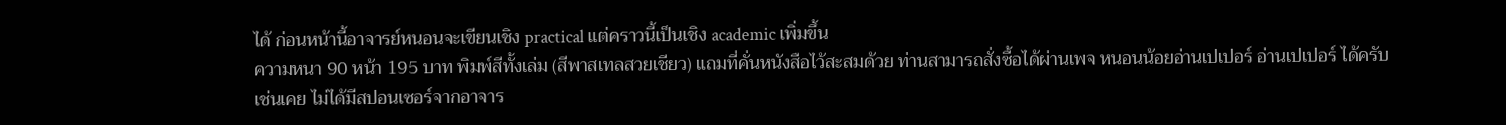ได้ ก่อนหน้านี้อาจารย์หนอนจะเขียนเชิง practical แต่คราวนี้เป็นเชิง academic เพิ่มขึ้น
ความหนา 90 หน้า 195 บาท พิมพ์สีทั้งเล่ม (สีพาสเทลสวยเชียว) แถมที่คั่นหนังสือไว้สะสมด้วย ท่านสามารถสั่งซื้อได้ผ่านเพจ หนอนน้อยอ่านเปเปอร์ อ่านเปเปอร์ ได้ครับ
เช่นเคย ไม่ได้มีสปอนเซอร์จากอาจาร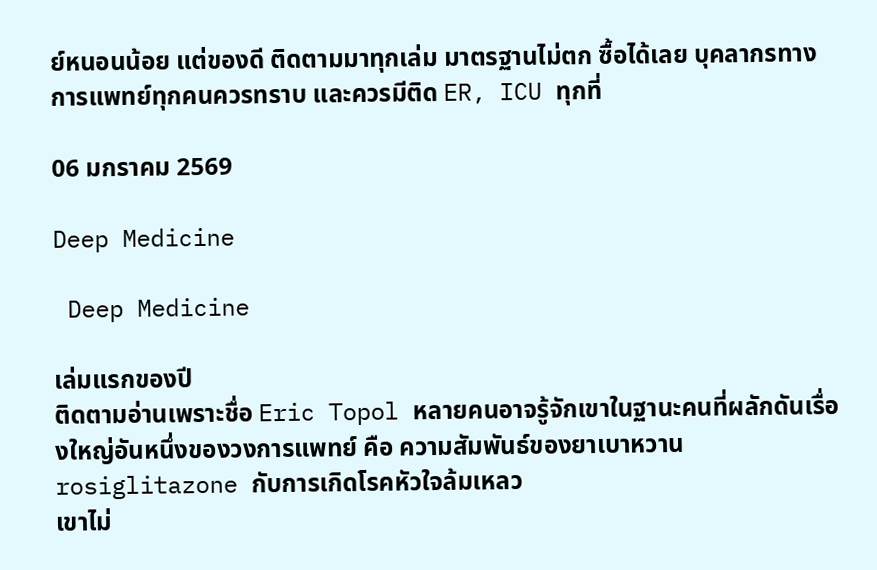ย์หนอนน้อย แต่ของดี ติดตามมาทุกเล่ม มาตรฐานไม่ตก ซื้อได้เลย บุคลากรทางการแพทย์ทุกคนควรทราบ และควรมีติด ER, ICU ทุกที่

06 มกราคม 2569

Deep Medicine

 Deep Medicine

เล่มแรกของปี
ติดตามอ่านเพราะชื่อ Eric Topol หลายคนอาจรู้จักเขาในฐานะคนที่ผลักดันเรื่องใหญ่อันหนึ่งของวงการแพทย์ คือ ความสัมพันธ์ของยาเบาหวาน rosiglitazone กับการเกิดโรคหัวใจล้มเหลว
เขาไม่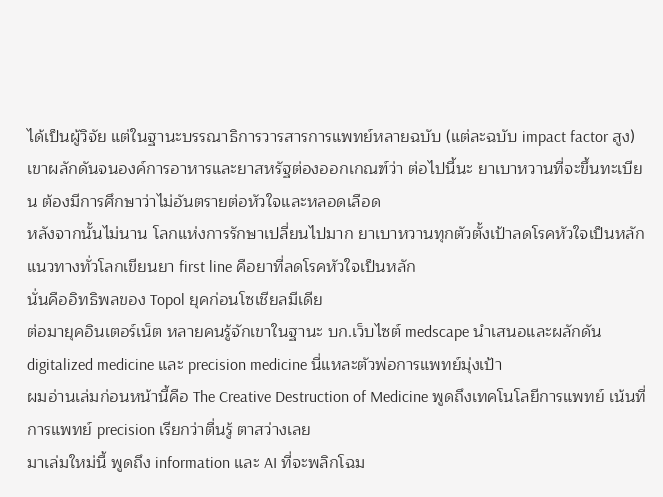ได้เป็นผู้วิจัย แต่ในฐานะบรรณาธิการวารสารการแพทย์หลายฉบับ (แต่ละฉบับ impact factor สูง) เขาผลักดันจนองค์การอาหารและยาสหรัฐต่องออกเกณฑ์ว่า ต่อไปนี้นะ ยาเบาหวานที่จะขึ้นทะเบียน ต้องมีการศึกษาว่าไม่อันตรายต่อหัวใจและหลอดเลือด
หลังจากนั้นไม่นาน โลกแห่งการรักษาเปลี่ยนไปมาก ยาเบาหวานทุกตัวตั้งเป้าลดโรคหัวใจเป็นหลัก แนวทางทั่วโลกเขียนยา first line คือยาที่ลดโรคหัวใจเป็นหลัก
นั่นคืออิทธิพลของ Topol ยุคก่อนโซเชียลมีเดีย
ต่อมายุคอินเตอร์เน็ต หลายคนรู้จักเขาในฐานะ บก.เว็บไซต์ medscape นำเสนอและผลักดัน digitalized medicine และ precision medicine นี่แหละตัวพ่อการแพทย์มุ่งเป้า
ผมอ่านเล่มก่อนหน้านี้คือ The Creative Destruction of Medicine พูดถึงเทคโนโลยีการแพทย์ เน้นที่การแพทย์ precision เรียกว่าตื่นรู้ ตาสว่างเลย
มาเล่มใหม่นี้ พูดถึง information และ AI ที่จะพลิกโฉม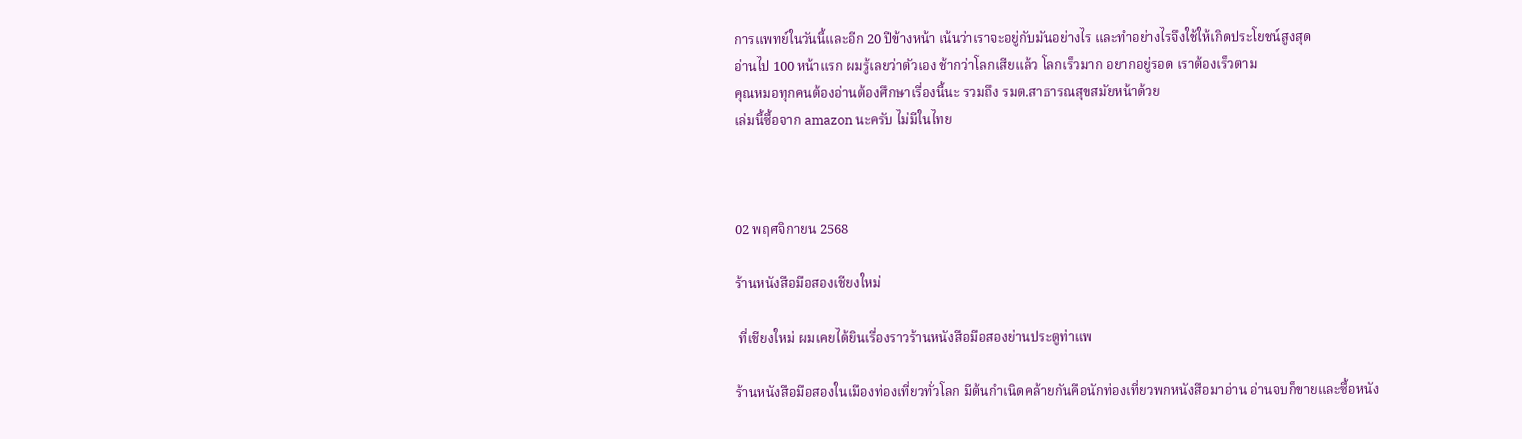การแพทย์ในวันนี้และอีก 20 ปีข้างหน้า เน้นว่าเราจะอยู่กับมันอย่างไร และทำอย่างไรจึงใช้ให้เกิดประโยชน์สูงสุด
อ่านไป 100 หน้าแรก ผมรู้เลยว่าตัวเอง ช้ากว่าโลกเสียแล้ว โลกเร็วมาก อยากอยู่รอด เราต้องเร็วตาม
คุณหมอทุกคนต้องอ่านต้องศึกษาเรื่องนี้นะ รวมถึง รมต.สาธารณสุขสมัยหน้าด้วย
เล่มนี้ซื้อจาก amazon นะครับ ไม่มีในไทย



02 พฤศจิกายน 2568

ร้านหนังสือมือสองเชียงใหม่

 ที่เชียงใหม่ ผมเคยได้ยินเรื่องราวร้านหนังสือมือสองย่านประตูท่าแพ

ร้านหนังสือมือสองในเมืองท่องเที่ยวทั่วโลก มีต้นกำเนิดคล้ายกันคือนักท่องเที่ยวพกหนังสือมาอ่าน อ่านจบก็ขายและซื้อหนัง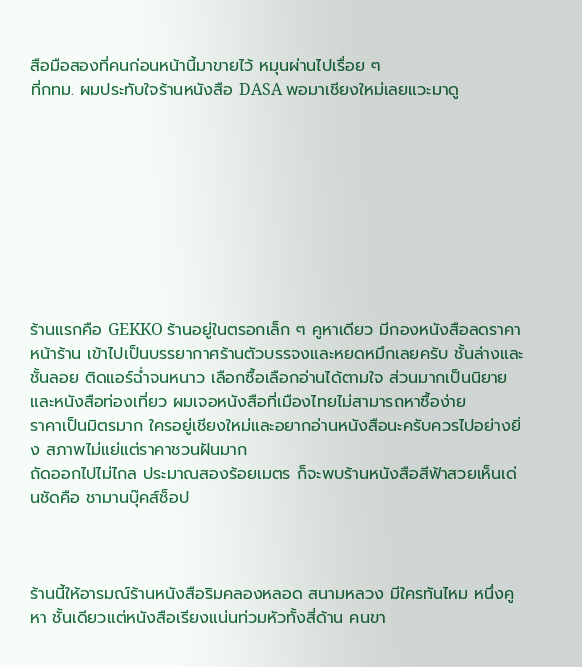สือมือสองที่คนก่อนหน้านี้มาขายไว้ หมุนผ่านไปเรื่อย ๆ
ที่กทม. ผมประทับใจร้านหนังสือ DASA พอมาเชียงใหม่เลยแวะมาดู









ร้านแรกคือ GEKKO ร้านอยู่ในตรอกเล็ก ๆ คูหาเดียว มีกองหนังสือลดราคาหน้าร้าน เข้าไปเป็นบรรยากาศร้านตัวบรรจงและหยดหมึกเลยครับ ชั้นล่างและชั้นลอย ติดแอร์ฉ่ำจนหนาว เลือกซื้อเลือกอ่านได้ตามใจ ส่วนมากเป็นนิยายและหนังสือท่องเที่ยว ผมเจอหนังสือที่เมืองไทยไม่สามารถหาซื้อง่าย
ราคาเป็นมิตรมาก ใครอยู่เชียงใหม่และอยากอ่านหนังสือนะครับควรไปอย่างยิ่ง สภาพไม่แย่แต่ราคาชวนฝันมาก
ถัดออกไปไม่ไกล ประมาณสองร้อยเมตร ก็จะพบร้านหนังสือสีฟ้าสวยเห็นเด่นชัดคือ ชามานบุ๊คส์ช็อป



ร้านนี้ให้อารมณ์ร้านหนังสือริมคลองหลอด สนามหลวง มีใครทันไหม หนึ่งคูหา ชั้นเดียวแต่หนังสือเรียงแน่นท่วมหัวทั้งสี่ด้าน คนขา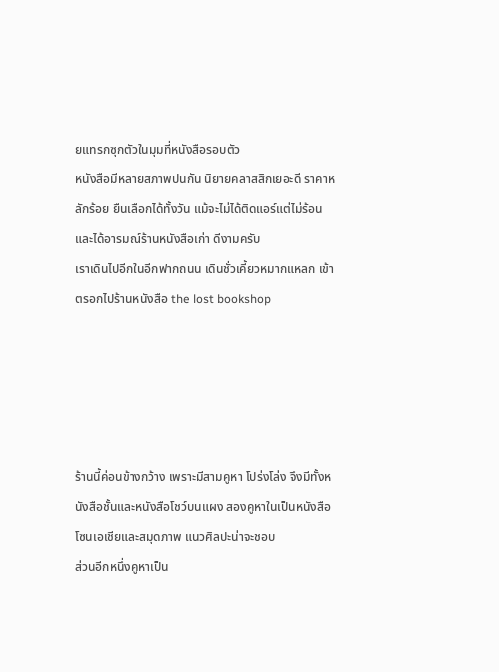ยแทรกซุกตัวในมุมที่หนังสือรอบตัว
หนังสือมีหลายสภาพปนกัน นิยายคลาสสิกเยอะดี ราคาหลักร้อย ยืนเลือกได้ทั้งวัน แม้จะไม่ได้ติดแอร์แต่ไม่ร้อน และได้อารมณ์ร้านหนังสือเก่า ดีงามครับ
เราเดินไปอีกในอีกฟากถนน เดินชั่วเคี้ยวหมากแหลก เข้าตรอกไปร้านหนังสือ the lost bookshop





ร้านนี้ค่อนข้างกว้าง เพราะมีสามคูหา โปร่งโล่ง จึงมีทั้งหนังสือชั้นและหนังสือโชว์บนแผง สองคูหาในเป็นหนังสือโซนเอเชียและสมุดภาพ แนวศิลปะน่าจะชอบ
ส่วนอีกหนึ่งคูหาเป็น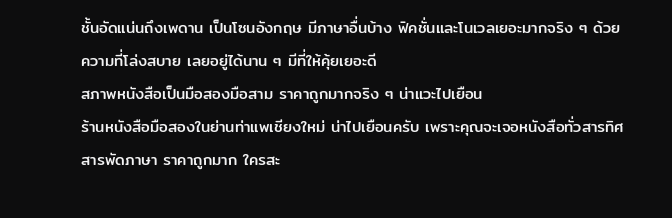ชั้นอัดแน่นถึงเพดาน เป็นโซนอังกฤษ มีภาษาอื่นบ้าง ฟิคชั่นและโนเวลเยอะมากจริง ๆ ด้วยความที่โล่งสบาย เลยอยู่ได้นาน ๆ มีที่ให้คุ้ยเยอะดี
สภาพหนังสือเป็นมือสองมือสาม ราคาถูกมากจริง ๆ น่าแวะไปเยือน
ร้านหนังสือมือสองในย่านท่าแพเชียงใหม่ น่าไปเยือนครับ เพราะคุณจะเจอหนังสือทั่วสารทิศ สารพัดภาษา ราคาถูกมาก ใครสะ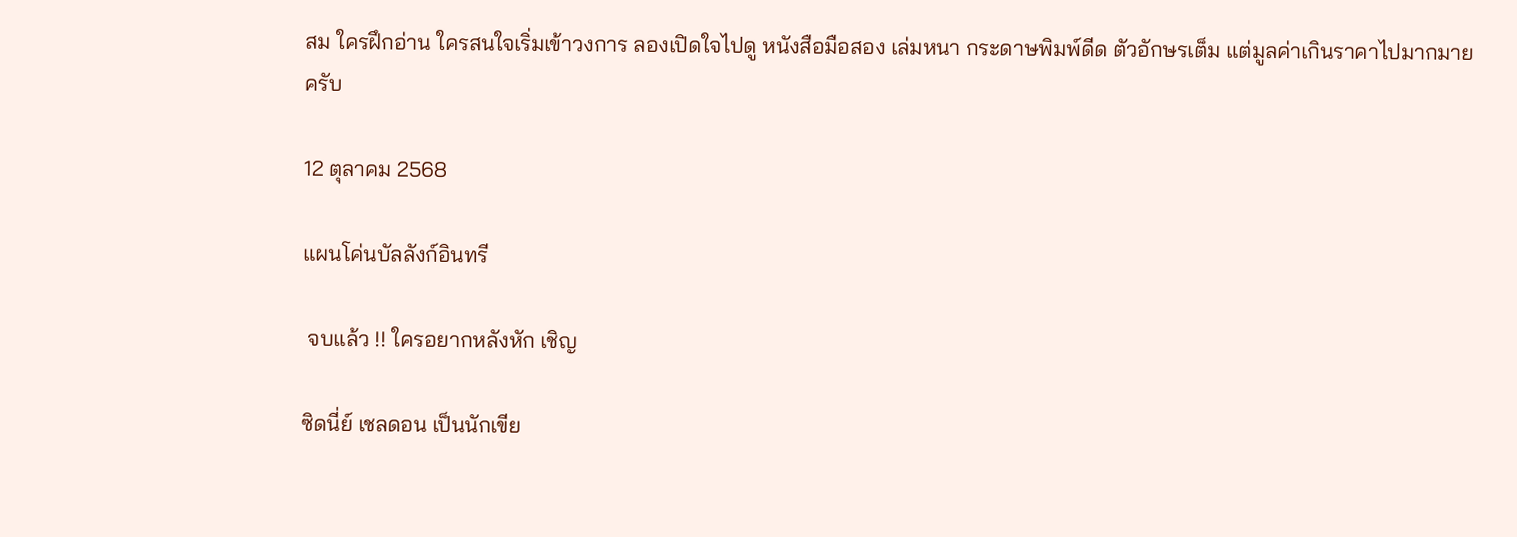สม ใครฝึกอ่าน ใครสนใจเริ่มเข้าวงการ ลองเปิดใจไปดู หนังสือมือสอง เล่มหนา กระดาษพิมพ์ดีด ตัวอักษรเต็ม แต่มูลค่าเกินราคาไปมากมายครับ

12 ตุลาคม 2568

แผนโค่นบัลลังก์อินทรี

 จบแล้ว !! ใครอยากหลังหัก เชิญ

ซิดนี่ย์ เชลดอน เป็นนักเขีย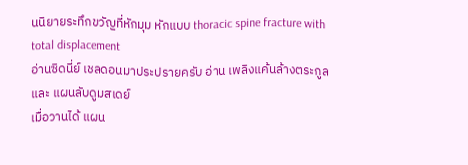นนิยายระทึกขวัญที่หักมุม หักแบบ thoracic spine fracture with total displacement
อ่านซิดนี่ย์ เชลดอนมาประปรายครับ อ่าน เพลิงแค้นล้างตระกูล และ แผนลับดูมสเดย์
เมื่อวานได้ แผน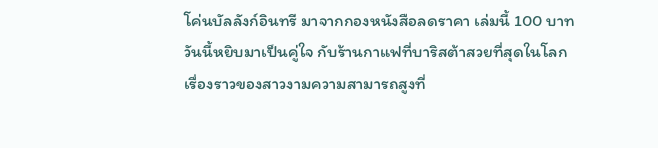โค่นบัลลังก์อินทรี มาจากกองหนังสือลดราคา เล่มนี้ 100 บาท
วันนี้หยิบมาเป็นคู่ใจ กับร้านกาแฟที่บาริสต้าสวยที่สุดในโลก
เรื่องราวของสาวงามความสามารถสูงที่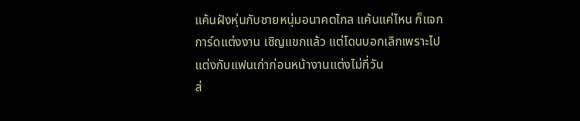แค้นฝังหุ่นกับชายหนุ่มอนาคตไกล แค้นแค่ไหน ก็แจกการ์ดแต่งงาน เชิญแขกแล้ว แต่โดนบอกเลิกเพราะไปแต่งกับแฟนเก่าก่อนหน้างานแต่งไม่กี่วัน
ส่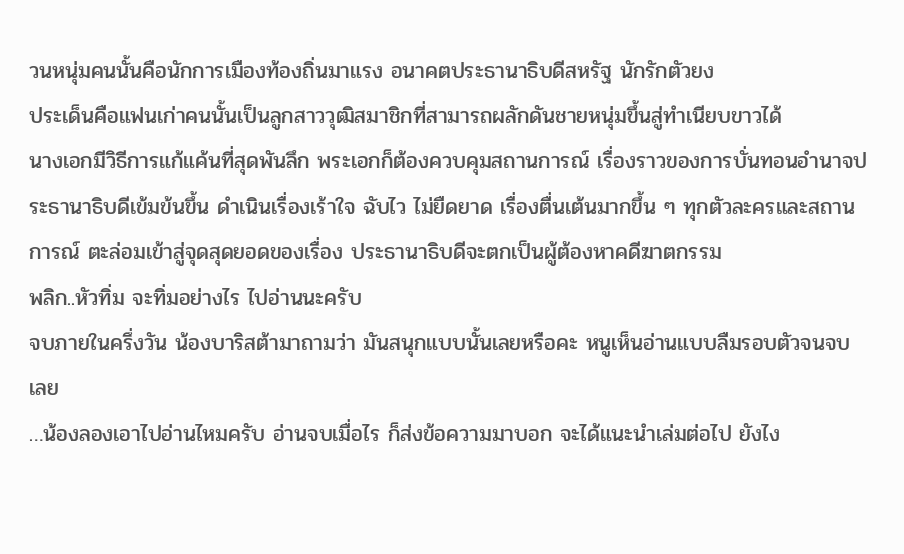วนหนุ่มคนนั้นคือนักการเมืองท้องถิ่นมาแรง อนาคตประธานาธิบดีสหรัฐ นักรักตัวยง
ประเด็นคือแฟนเก่าคนนั้นเป็นลูกสาววุฒิสมาชิกที่สามารถผลักดันชายหนุ่มขึ้นสู่ทำเนียบขาวได้
นางเอกมีวิธีการแก้แค้นที่สุดพันลึก พระเอกก็ต้องควบคุมสถานการณ์ เรื่องราวของการบั่นทอนอำนาจประธานาธิบดีเข้มข้นขึ้น ดำเนินเรื่องเร้าใจ ฉับไว ไม่ยืดยาด เรื่องตื่นเต้นมากขึ้น ๆ ทุกตัวละครและสถานการณ์ ตะล่อมเข้าสู่จุดสุดยอดของเรื่อง ประธานาธิบดีจะตกเป็นผู้ต้องหาคดีฆาตกรรม
พลิก..หัวทิ่ม จะทิ่มอย่างไร ไปอ่านนะครับ
จบภายในครึ่งวัน น้องบาริสต้ามาถามว่า มันสนุกแบบนั้นเลยหรือคะ หนูเห็นอ่านแบบลืมรอบตัวจนจบเลย
…น้องลองเอาไปอ่านไหมครับ อ่านจบเมื่อไร ก็ส่งข้อความมาบอก จะได้แนะนำเล่มต่อไป ยังไง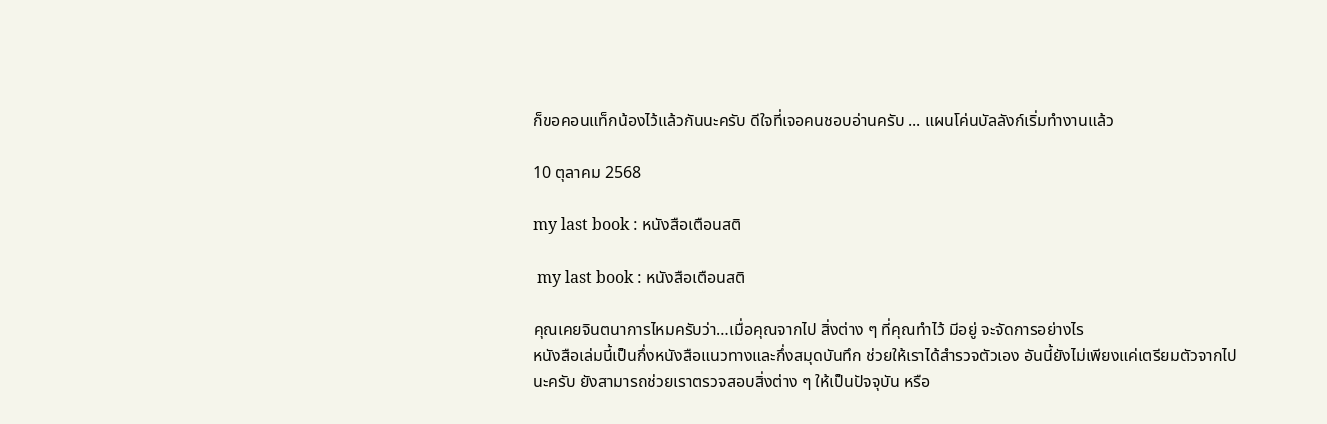ก็ขอคอนแท็กน้องไว้แล้วกันนะครับ ดีใจที่เจอคนชอบอ่านครับ ... แผนโค่นบัลลังก์เริ่มทำงานแล้ว

10 ตุลาคม 2568

my last book : หนังสือเตือนสติ

 my last book : หนังสือเตือนสติ

คุณเคยจินตนาการไหมครับว่า…เมื่อคุณจากไป สิ่งต่าง ๆ ที่คุณทำไว้ มีอยู่ จะจัดการอย่างไร
หนังสือเล่มนี้เป็นกึ่งหนังสือแนวทางและกึ่งสมุดบันทึก ช่วยให้เราได้สำรวจตัวเอง อันนี้ยังไม่เพียงแค่เตรียมตัวจากไปนะครับ ยังสามารถช่วยเราตรวจสอบสิ่งต่าง ๆ ให้เป็นปัจจุบัน หรือ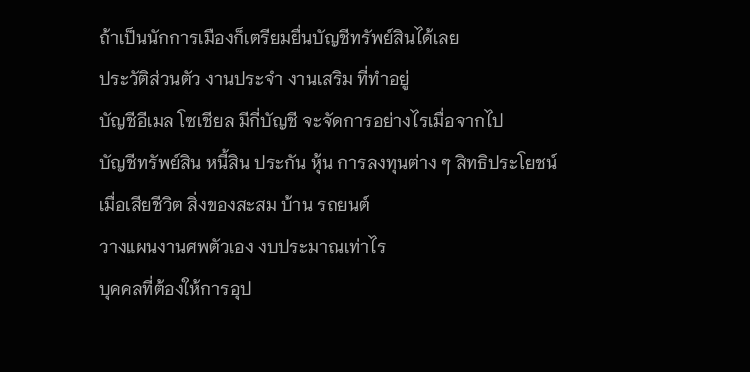ถ้าเป็นนักการเมืองก็เตรียมยื่นบัญชีทรัพย์สินได้เลย
ประวัติส่วนตัว งานประจำ งานเสริม ที่ทำอยู่
บัญชีอีเมล โซเชียล มีกี่บัญชี จะจัดการอย่างไรเมื่อจากไป
บัญชีทรัพย์สิน หนี้สิน ประกัน หุ้น การลงทุนต่าง ๆ สิทธิประโยชน์เมื่อเสียชีวิต สิ่งของสะสม บ้าน รถยนต์
วางแผนงานศพตัวเอง งบประมาณเท่าไร
บุคคลที่ต้องให้การอุป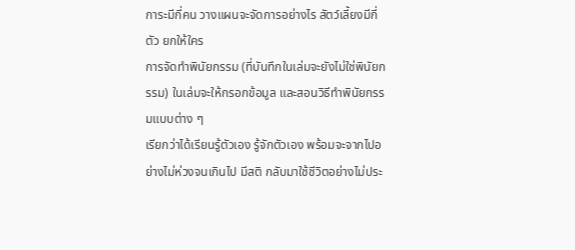การะมีกี่คน วางแผนจะจัดการอย่างไร สัตว์เลี้ยงมีกี่ตัว ยกให้ใคร
การจัดทำพินัยกรรม (ที่บันทึกในเล่มจะยังไม่ใช่พินัยกรรม) ในเล่มจะให้กรอกข้อมูล และสอนวิธีทำพินัยกรรมแบบต่าง ๆ
เรียกว่าได้เรียนรู้ตัวเอง รู้จักตัวเอง พร้อมจะจากไปอย่างไม่ห่วงจนเกินไป มีสติ กลับมาใช้ชีวิตอย่างไม่ประ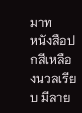มาท
หนังสือปกสีเหลืองนวลเรียบ มีลาย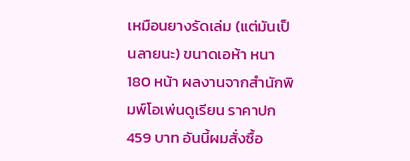เหมือนยางรัดเล่ม (แต่มันเป็นลายนะ) ขนาดเอห้า หนา 180 หน้า ผลงานจากสำนักพิมพ์โอเพ่นดูเรียน ราคาปก 459 บาท อันนี้ผมสั่งซื้อ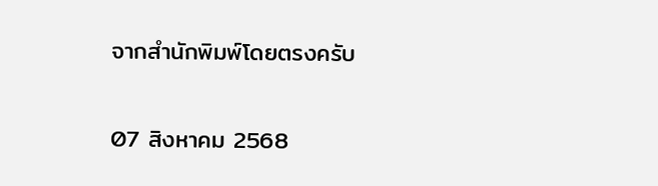จากสำนักพิมพ์โดยตรงครับ

07 สิงหาคม 2568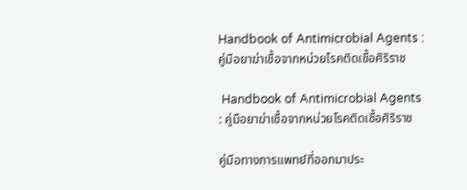Handbook of Antimicrobial Agents : คู่มือยาฆ่าเชื้อจากหน่วยโรคติดเชื้อศิริราช

 Handbook of Antimicrobial Agents : คู่มือยาฆ่าเชื้อจากหน่วยโรคติดเชื้อศิริราช

คู่มือทางการแพทย์ที่ออกมาประ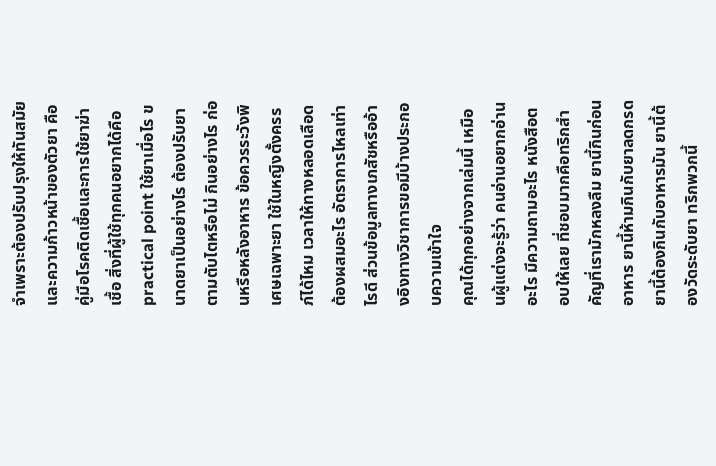จำเพราะต้องปรับปรุงให้ทันสมัยและความก้าวหน้าของตัวยา คือ คู่มือโรคติดเชื้อและการใช้ยาฆ่าเชื้อ สิ่งที่ผู้ใช้ทุกคนอยากได้คือ practical point ใช้ยาเมื่อไร ขนาดยาเป็นอย่างไร ต้องปรับยาตามตับไตหรือไม่ กินอย่างไร ก่อนหรือหลังอาหาร ข้อควรระวังพิเศษเฉพาะยา ใช้ในหญิงตั้งครรภ์ได้ไหม เวลาให้ทางหลอดเลือดต้องผสมอะไร อัตราการไหลเท่าไรดี ส่วนข้อมูลทางเภสัชหรืออ้างอิงทางวิชาการขอมีบ้างประกอบความเข้าใจ
คุณได้ทุกอย่างจากเล่มนี้ เหมือนผู้แต่งจะรู้ว่า คนอ่านอยากอ่านอะไร มีความถามอะไร หนังสือตอบให้เลย ที่ชอบมากคือทริกสำคัญที่เรามักหลงลืม ยานี้กินก่อนอาหาร ยานี้ห้ามกินกับยาลดกรด ยานี้ต้องกินกับอาหารมัน ยานี้ต้องวัดระดับยา ทริกพวกนี้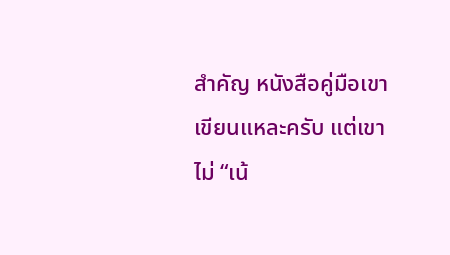สำคัญ หนังสือคู่มือเขาเขียนแหละครับ แต่เขาไม่ “เน้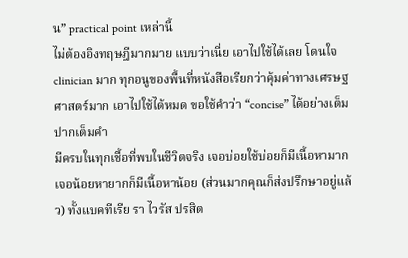น” practical point เหล่านี้
ไม่ต้องอิงทฤษฎีมากมาย แบบว่าเนี่ย เอาไปใช้ได้เลย โดนใจ clinician มาก ทุกอนูของพื้นที่หนังสือเรียกว่าคุ้มค่าทางเศรษฐศาสตร์มาก เอาไปใช้ได้หมด ขอใช้คำว่า “concise” ได้อย่างเต็มปากเต็มคำ
มีครบในทุกเชื้อที่พบในชีวิตจริง เจอบ่อยใช้บ่อยก็มีเนื้อหามาก เจอน้อยหายากก็มีเนื้อหาน้อย (ส่วนมากคุณก็ส่งปรึกษาอยู่แล้ว) ทั้งแบคทีเรีย รา ไวรัส ปรสิต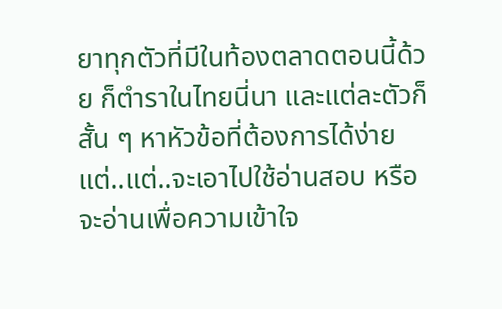ยาทุกตัวที่มีในท้องตลาดตอนนี้ด้วย ก็ตำราในไทยนี่นา และแต่ละตัวก็สั้น ๆ หาหัวข้อที่ต้องการได้ง่าย
แต่..แต่..จะเอาไปใช้อ่านสอบ หรือจะอ่านเพื่อความเข้าใจ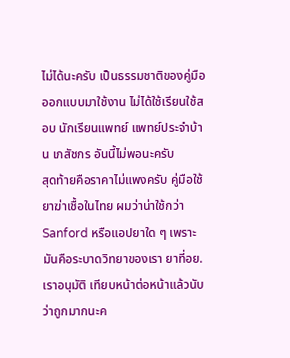ไม่ได้นะครับ เป็นธรรมชาติของคู่มือ ออกแบบมาใช้งาน ไม่ได้ใช้เรียนใช้สอบ นักเรียนแพทย์ แพทย์ประจำบ้าน เภสัชกร อันนี้ไม่พอนะครับ
สุดท้ายคือราคาไม่แพงครับ คู่มือใช้ยาฆ่าเชื้อในไทย ผมว่าน่าใช้กว่า Sanford หรือแอปยาใด ๆ เพราะมันคือระบาดวิทยาของเรา ยาที่อย.เราอนุมัติ เทียบหน้าต่อหน้าแล้วนับว่าถูกมากนะค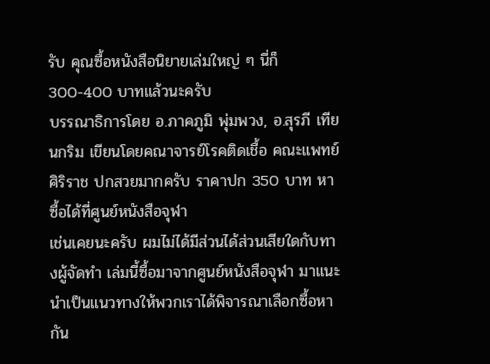รับ คุณซื้อหนังสือนิยายเล่มใหญ่ ๆ นี่ก็ 300-400 บาทแล้วนะครับ
บรรณาธิการโดย อ.ภาคภูมิ พุ่มพวง, อ.สุรภี เทียนกริม เขียนโดยคณาจารย์โรคติดเชื้อ คณะแพทย์ศิริราช ปกสวยมากครับ ราคาปก 350 บาท หาซื้อได้ที่ศูนย์หนังสือจุฬา
เช่นเคยนะครับ ผมไม่ได้มีส่วนได้ส่วนเสียใดกับทางผู้จัดทำ เล่มนี้ซื้อมาจากศูนย์หนังสือจุฬา มาแนะนำเป็นแนวทางให้พวกเราได้พิจารณาเลือกซื้อหากัน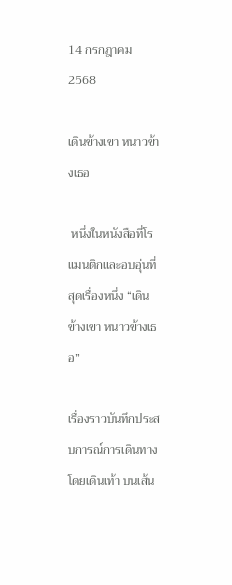14 กรกฎาคม 2568

เดินข้างเขา หนาวข้างเธอ

 หนึ่งในหนังสือที่โรแมนติกและอบอุ่นที่สุดเรื่องหนึ่ง “เดินข้างเขา หนาวข้างเธอ”

เรื่องราวบันทึกประสบการณ์การเดินทางโดยเดินเท้า บนเส้น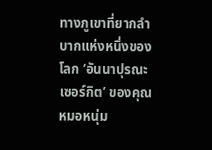ทางภูเขาที่ยากลำบากแห่งหนึ่งของโลก ‘อันนาปุรณะเซอร์กิต’ ของคุณหมอหนุ่ม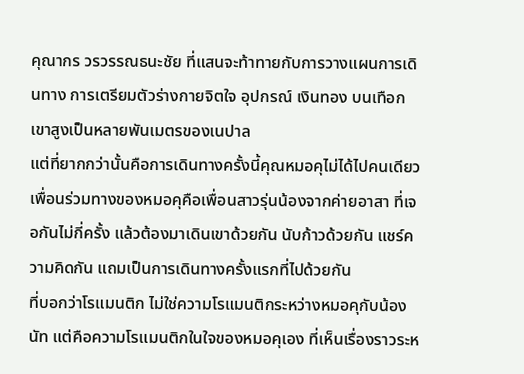คุณากร วรวรรณธนะชัย ที่แสนจะท้าทายกับการวางแผนการเดินทาง การเตรียมตัวร่างกายจิตใจ อุปกรณ์ เงินทอง บนเทือกเขาสูงเป็นหลายพันเมตรของเนปาล
แต่ที่ยากกว่านั้นคือการเดินทางครั้งนี้คุณหมอคุไม่ได้ไปคนเดียว เพื่อนร่วมทางของหมอคุคือเพื่อนสาวรุ่นน้องจากค่ายอาสา ที่เจอกันไม่กี่ครั้ง แล้วต้องมาเดินเขาด้วยกัน นับก้าวด้วยกัน แชร์ความคิดกัน แถมเป็นการเดินทางครั้งแรกที่ไปด้วยกัน
ที่บอกว่าโรแมนติก ไม่ใช่ความโรแมนติกระหว่างหมอคุกับน้องนัท แต่คือความโรแมนติกในใจของหมอคุเอง ที่เห็นเรื่องราวระห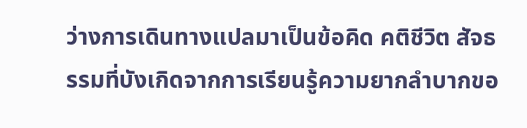ว่างการเดินทางแปลมาเป็นข้อคิด คติชีวิต สัจธรรมที่บังเกิดจากการเรียนรู้ความยากลำบากขอ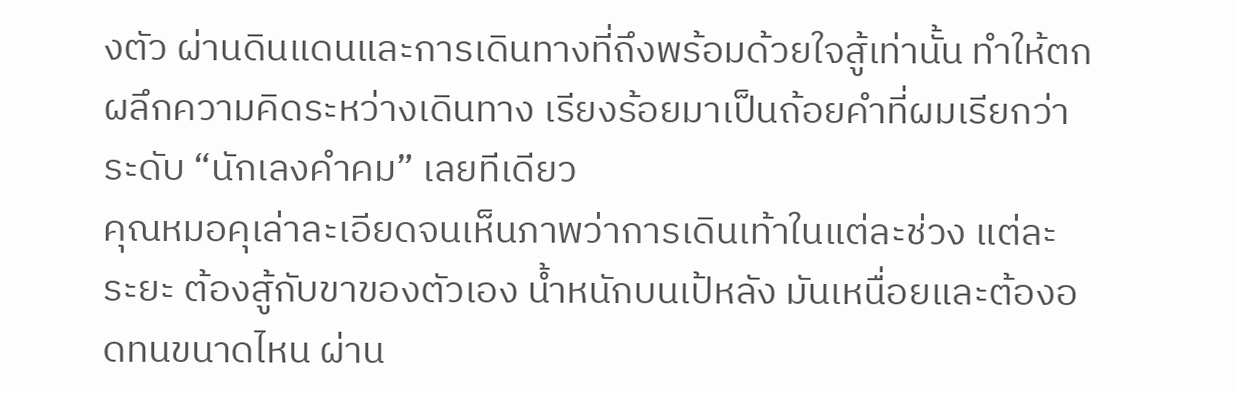งตัว ผ่านดินแดนและการเดินทางที่ถึงพร้อมด้วยใจสู้เท่านั้น ทำให้ตกผลึกความคิดระหว่างเดินทาง เรียงร้อยมาเป็นถ้อยคำที่ผมเรียกว่าระดับ “นักเลงคำคม” เลยทีเดียว
คุณหมอคุเล่าละเอียดจนเห็นภาพว่าการเดินเท้าในแต่ละช่วง แต่ละระยะ ต้องสู้กับขาของตัวเอง น้ำหนักบนเป้หลัง มันเหนื่อยและต้องอดทนขนาดไหน ผ่าน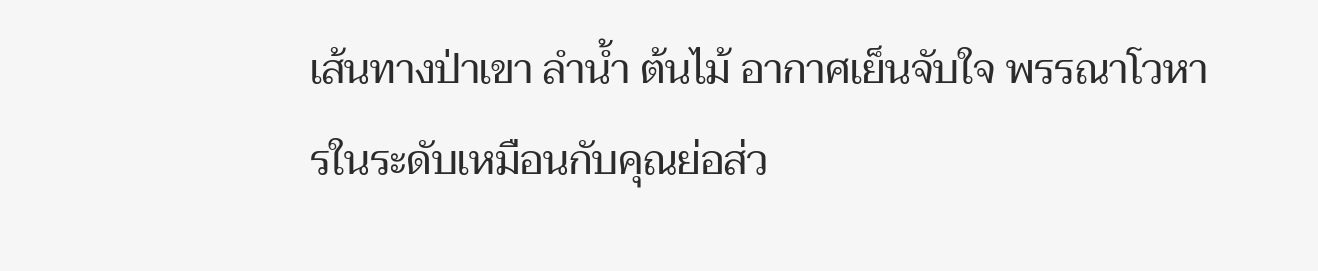เส้นทางป่าเขา ลำน้ำ ต้นไม้ อากาศเย็นจับใจ พรรณาโวหารในระดับเหมือนกับคุณย่อส่ว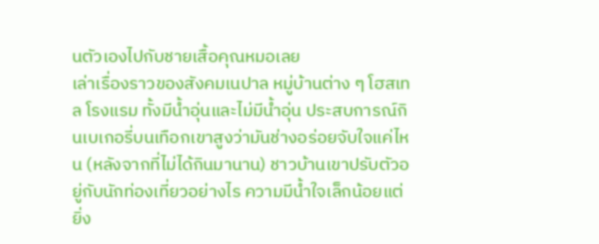นตัวเองไปกับชายเสื้อคุณหมอเลย
เล่าเรื่องราวของสังคมเนปาล หมู่บ้านต่าง ๆ โฮสเทล โรงแรม ทั้งมีน้ำอุ่นและไม่มีน้ำอุ่น ประสบการณ์กินเบเกอรี่บนเทือกเขาสูงว่ามันช่างอร่อยจับใจแค่ไหน (หลังจากที่ไม่ได้กินมานาน) ชาวบ้านเขาปรับตัวอยู่กับนักท่องเที่ยวอย่างไร ความมีน้ำใจเล็กน้อยแต่ยิ่ง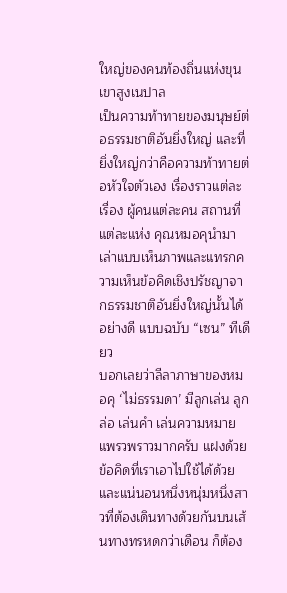ใหญ่ของคนท้องถิ่นแห่งขุนเขาสูงเนปาล
เป็นความท้าทายของมนุษย์ต่อธรรมชาติอันยิ่งใหญ่ และที่ยิ่งใหญ่กว่าคือความท้าทายต่อหัวใจตัวเอง เรื่องราวแต่ละเรื่อง ผู้คนแต่ละคน สถานที่แต่ละแห่ง คุณหมอคุนำมาเล่าแบบเห็นภาพและแทรกความเห็นข้อคิดเชิงปรัชญาจากธรรมชาติอันยิ่งใหญ่นั้นได้อย่างดี แบบฉบับ “เซน” ทีเดียว
บอกเลยว่าลีลาภาษาของหมอคุ ‘ไม่ธรรมดา’ มีลูกเล่น ลูกล่อ เล่นคำ เล่นความหมาย แพรวพราวมากครับ แฝงด้วยข้อคิดที่เราเอาไปใช้ได้ด้วย
และแน่นอนหนึ่งหนุ่มหนึ่งสาวที่ต้องเดินทางด้วยกันบนเส้นทางทรหดกว่าเดือน ก็ต้อง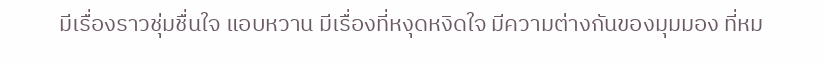มีเรื่องราวชุ่มชื่นใจ แอบหวาน มีเรื่องที่หงุดหงิดใจ มีความต่างกันของมุมมอง ที่หม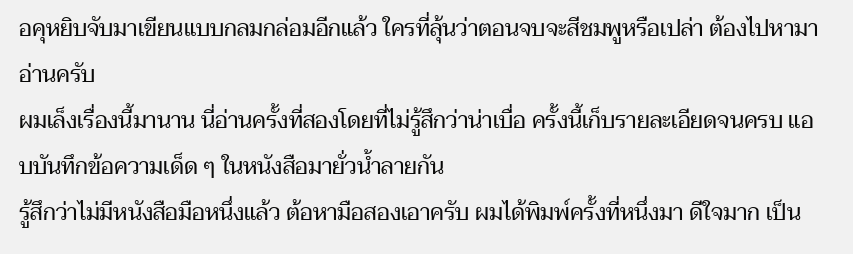อคุหยิบจับมาเขียนแบบกลมกล่อมอีกแล้ว ใครที่ลุ้นว่าตอนจบจะสีชมพูหรือเปล่า ต้องไปหามาอ่านครับ
ผมเล็งเรื่องนี้มานาน นี่อ่านครั้งที่สองโดยที่ไม่รู้สึกว่าน่าเบื่อ ครั้งนี้เก็บรายละเอียดจนครบ แอบบันทึกข้อความเด็ด ๆ ในหนังสือมายั่วน้ำลายกัน
รู้สึกว่าไม่มีหนังสือมือหนึ่งแล้ว ต้อหามือสองเอาครับ ผมได้พิมพ์ครั้งที่หนึ่งมา ดีใจมาก เป็น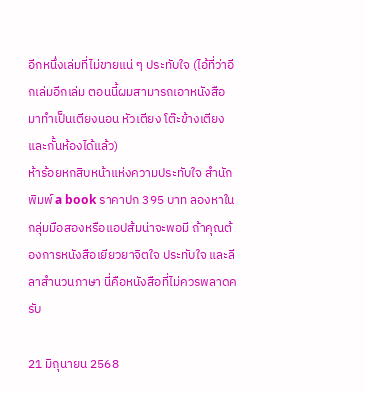อีกหนึ่งเล่มที่ไม่ขายแน่ ๆ ประทับใจ (ไอ้ที่ว่าอีกเล่มอีกเล่ม ตอนนี้ผมสามารถเอาหนังสือมาทำเป็นเตียงนอน หัวเตียง โต๊ะข้างเตียงและกั้นห้องได้แล้ว)
ห้าร้อยหกสิบหน้าแห่งความประทับใจ สำนักพิมพ์ a book ราคาปก 395 บาท ลองหาในกลุ่มมือสองหรือแอปส้มน่าจะพอมี ถ้าคุณต้องการหนังสือเยียวยาจิตใจ ประทับใจ และลีลาสำนวนภาษา นี่คือหนังสือที่ไม่ควรพลาดครับ

21 มิถุนายน 2568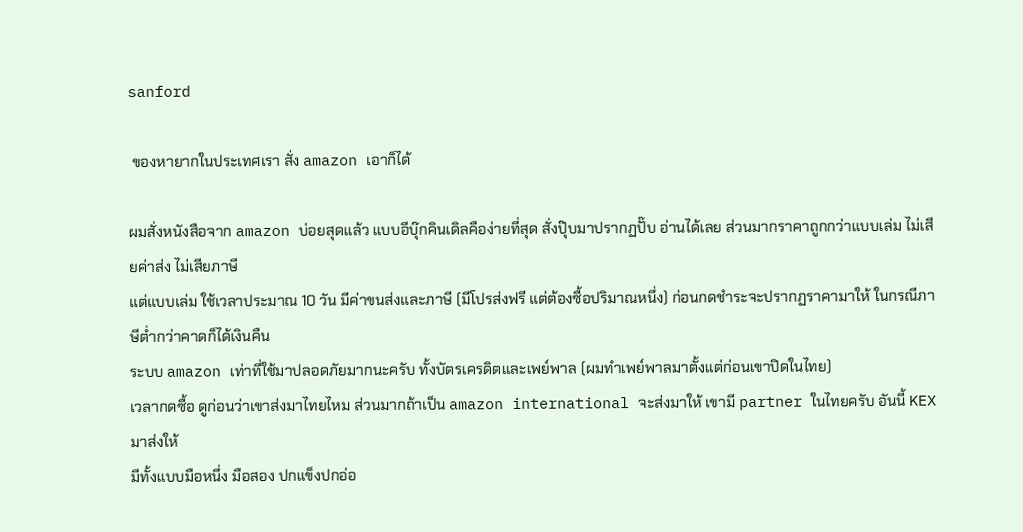sanford

 ของหายากในประเทศเรา สั่ง amazon เอาก็ได้

ผมสั่งหนังสือจาก amazon บ่อยสุดแล้ว แบบอีบุ๊กคินเดิลคือง่ายที่สุด สั่งปุ๊บมาปรากฏปั๊บ อ่านได้เลย ส่วนมากราคาถูกกว่าแบบเล่ม ไม่เสียค่าส่ง ไม่เสียภาษี
แต่แบบเล่ม ใช้เวลาประมาณ 10 วัน มีค่าขนส่งและภาษี (มีโปรส่งฟรี แต่ต้องซื้อปริมาณหนึ่ง) ก่อนกดชำระจะปรากฏราคามาให้ ในกรณีภาษีต่ำกว่าคาดก็ได้เงินคืน
ระบบ amazon เท่าที่ใช้มาปลอดภัยมากนะครับ ทั้งบัตรเครดิตและเพย์พาล (ผมทำเพย์พาลมาตั้งแต่ก่อนเขาปิดในไทย)
เวลากดซื้อ ดูก่อนว่าเขาส่งมาไทยไหม ส่วนมากถ้าเป็น amazon international จะส่งมาให้ เขามี partner ในไทยครับ อันนี้ KEX มาส่งให้
มีทั้งแบบมือหนึ่ง มือสอง ปกแข็งปกอ่อ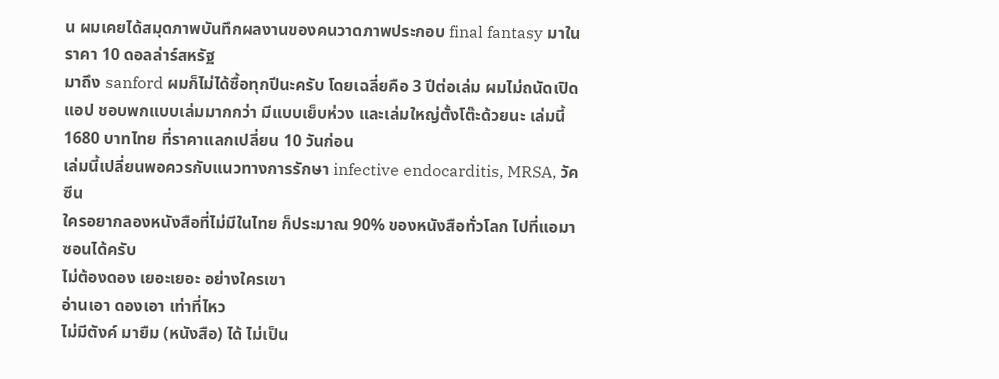น ผมเคยได้สมุดภาพบันทึกผลงานของคนวาดภาพประกอบ final fantasy มาในราคา 10 ดอลล่าร์สหรัฐ
มาถึง sanford ผมก็ไม่ได้ซื้อทุกปีนะครับ โดยเฉลี่ยคือ 3 ปีต่อเล่ม ผมไม่ถนัดเปิดแอป ชอบพกแบบเล่มมากกว่า มีแบบเย็บห่วง และเล่มใหญ่ตั้งโต๊ะด้วยนะ เล่มนี้ 1680 บาทไทย ที่ราคาแลกเปลี่ยน 10 วันก่อน
เล่มนี้เปลี่ยนพอควรกับแนวทางการรักษา infective endocarditis, MRSA, วัคซีน
ใครอยากลองหนังสือที่ไม่มีในไทย ก็ประมาณ 90% ของหนังสือทั่วโลก ไปที่แอมาซอนได้ครับ
ไม่ต้องดอง เยอะเยอะ อย่างใครเขา
อ่านเอา ดองเอา เท่าที่ไหว
ไม่มีตังค์ มายืม (หนังสือ) ได้ ไม่เป็น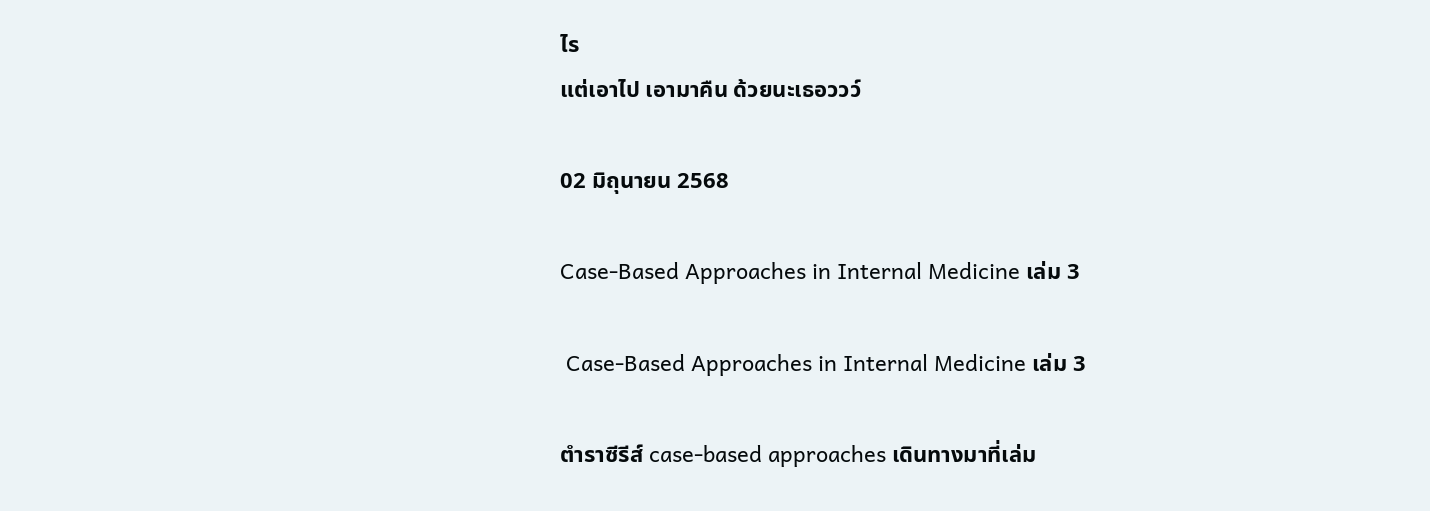ไร
แต่เอาไป เอามาคืน ด้วยนะเธอววว์

02 มิถุนายน 2568

Case-Based Approaches in Internal Medicine เล่ม 3

 Case-Based Approaches in Internal Medicine เล่ม 3

ตำราซีรีส์ case-based approaches เดินทางมาที่เล่ม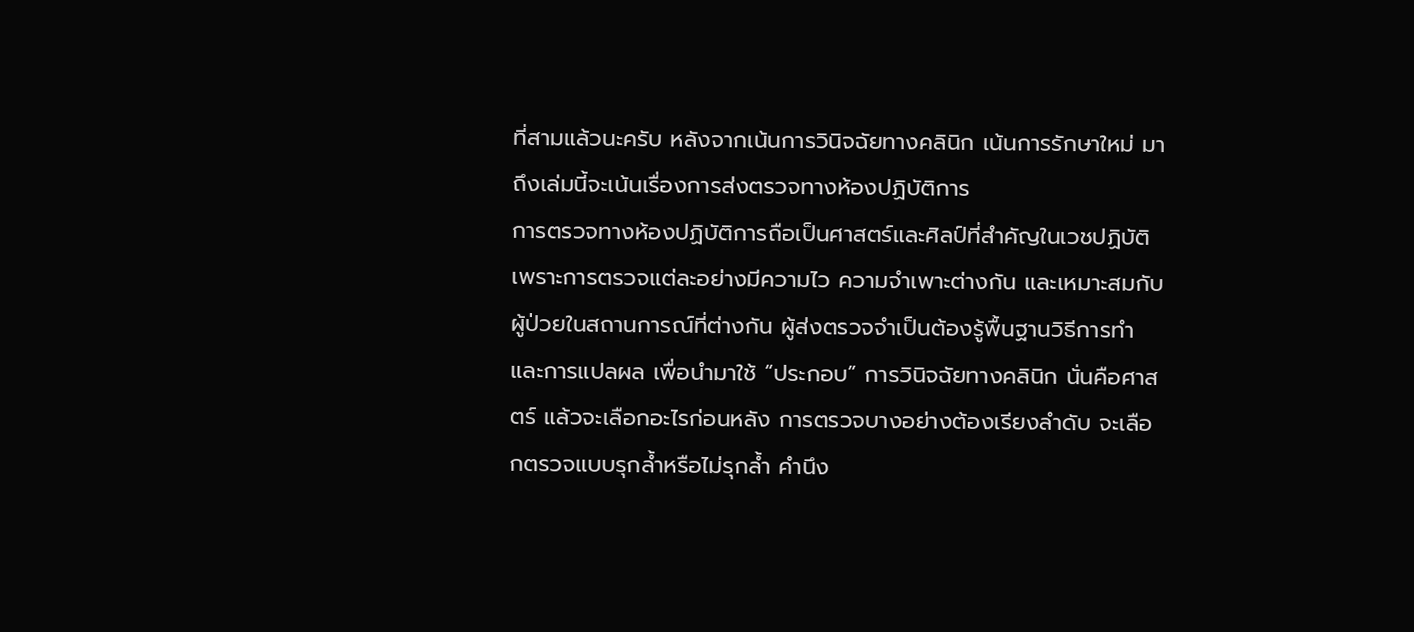ที่สามแล้วนะครับ หลังจากเน้นการวินิจฉัยทางคลินิก เน้นการรักษาใหม่ มาถึงเล่มนี้จะเน้นเรื่องการส่งตรวจทางห้องปฏิบัติการ
การตรวจทางห้องปฏิบัติการถือเป็นศาสตร์และศิลป์ที่สำคัญในเวชปฏิบัติ เพราะการตรวจแต่ละอย่างมีความไว ความจำเพาะต่างกัน และเหมาะสมกับผู้ป่วยในสถานการณ์ที่ต่างกัน ผู้ส่งตรวจจำเป็นต้องรู้พื้นฐานวิธีการทำ และการแปลผล เพื่อนำมาใช้ “ประกอบ” การวินิจฉัยทางคลินิก นั่นคือศาสตร์ แล้วจะเลือกอะไรก่อนหลัง การตรวจบางอย่างต้องเรียงลำดับ จะเลือกตรวจแบบรุกล้ำหรือไม่รุกล้ำ คำนึง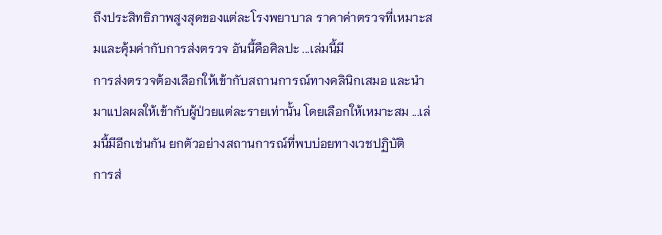ถึงประสิทธิภาพสูงสุดของแต่ละโรงพยาบาล ราคาค่าตรวจที่เหมาะสมและคุ้มค่ากับการส่งตรวจ อันนี้คือศิลปะ ...เล่มนี้มี
การส่งตรวจต้องเลือกให้เข้ากับสถานการณ์ทางคลินิกเสมอ และนำมาแปลผลให้เข้ากับผู้ป่วยแต่ละรายเท่านั้น โดยเลือกให้เหมาะสม ...เล่มนี้มีอีกเช่นกัน ยกตัวอย่างสถานการณ์ที่พบบ่อยทางเวชปฏิบัติ
การส่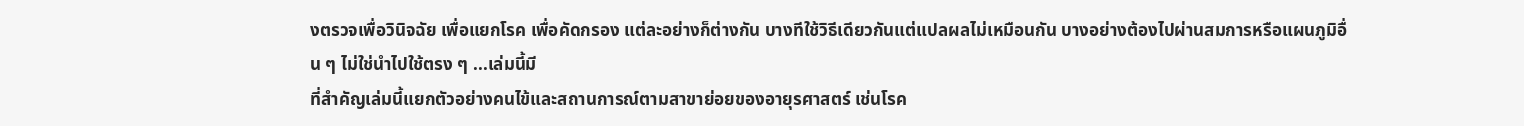งตรวจเพื่อวินิจฉัย เพื่อแยกโรค เพื่อคัดกรอง แต่ละอย่างก็ต่างกัน บางทีใช้วิธีเดียวกันแต่แปลผลไม่เหมือนกัน บางอย่างต้องไปผ่านสมการหรือแผนภูมิอื่น ๆ ไม่ใช่นำไปใช้ตรง ๆ ...เล่มนี้มี
ที่สำคัญเล่มนี้แยกตัวอย่างคนไข้และสถานการณ์ตามสาขาย่อยของอายุรศาสตร์ เช่นโรค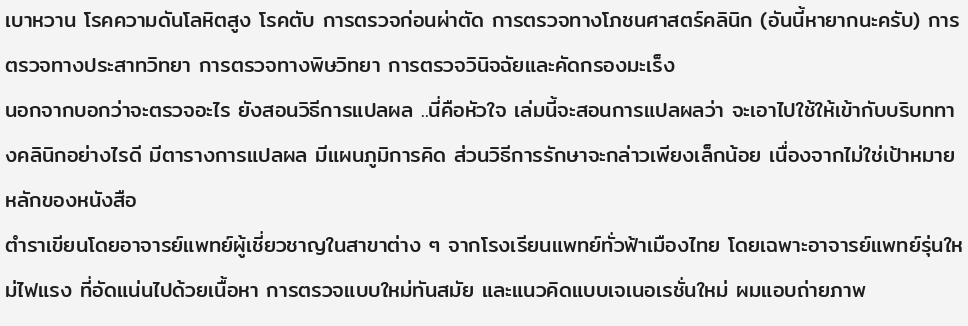เบาหวาน โรคความดันโลหิตสูง โรคตับ การตรวจก่อนผ่าตัด การตรวจทางโภชนศาสตร์คลินิก (อันนี้หายากนะครับ) การตรวจทางประสาทวิทยา การตรวจทางพิษวิทยา การตรวจวินิจฉัยและคัดกรองมะเร็ง
นอกจากบอกว่าจะตรวจอะไร ยังสอนวิธีการแปลผล ..นี่คือหัวใจ เล่มนี้จะสอนการแปลผลว่า จะเอาไปใช้ให้เข้ากับบริบททางคลินิกอย่างไรดี มีตารางการแปลผล มีแผนภูมิการคิด ส่วนวิธีการรักษาจะกล่าวเพียงเล็กน้อย เนื่องจากไม่ใช่เป้าหมายหลักของหนังสือ
ตำราเขียนโดยอาจารย์แพทย์ผู้เชี่ยวชาญในสาขาต่าง ๆ จากโรงเรียนแพทย์ทั่วฟ้าเมืองไทย โดยเฉพาะอาจารย์แพทย์รุ่นใหม่ไฟแรง ที่อัดแน่นไปด้วยเนื้อหา การตรวจแบบใหม่ทันสมัย และแนวคิดแบบเจเนอเรชั่นใหม่ ผมแอบถ่ายภาพ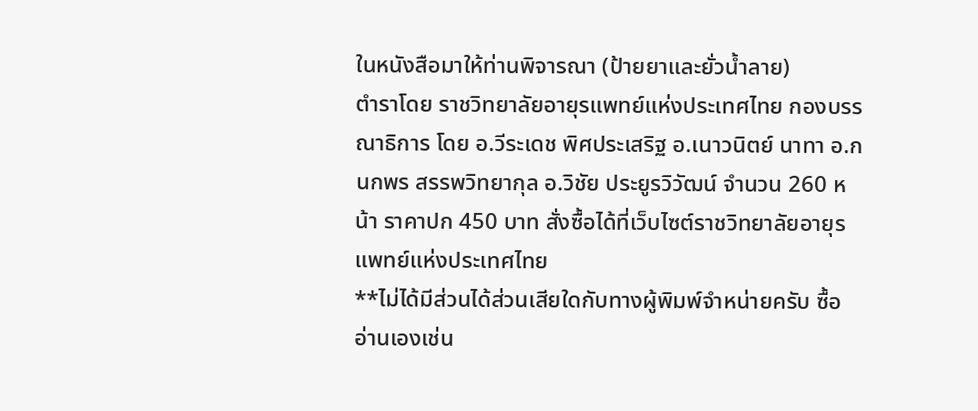ในหนังสือมาให้ท่านพิจารณา (ป้ายยาและยั่วน้ำลาย)
ตำราโดย ราชวิทยาลัยอายุรแพทย์แห่งประเทศไทย กองบรรณาธิการ โดย อ.วีระเดช พิศประเสริฐ อ.เนาวนิตย์ นาทา อ.กนกพร สรรพวิทยากุล อ.วิชัย ประยูรวิวัฒน์ จำนวน 260 หน้า ราคาปก 450 บาท สั่งซื้อได้ที่เว็บไซต์ราชวิทยาลัยอายุรแพทย์แห่งประเทศไทย
**ไม่ได้มีส่วนได้ส่วนเสียใดกับทางผู้พิมพ์จำหน่ายครับ ซื้ออ่านเองเช่น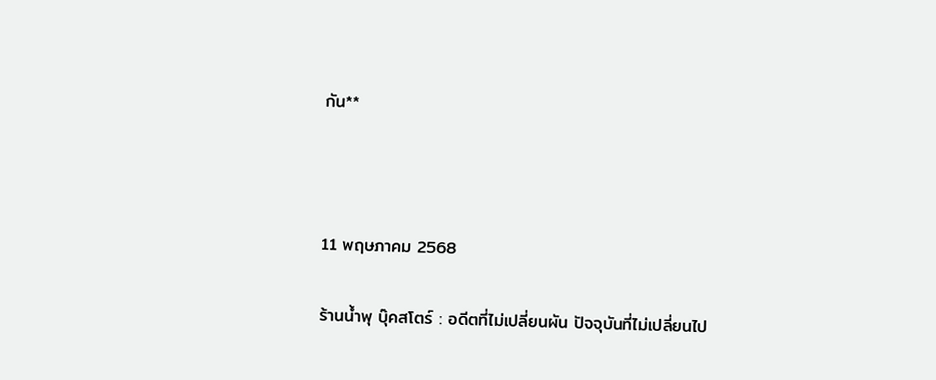กัน**



11 พฤษภาคม 2568

ร้านน้ำพุ บุ๊คสโตร์ : อดีตที่ไม่เปลี่ยนผัน ปัจจุบันที่ไม่เปลี่ยนไป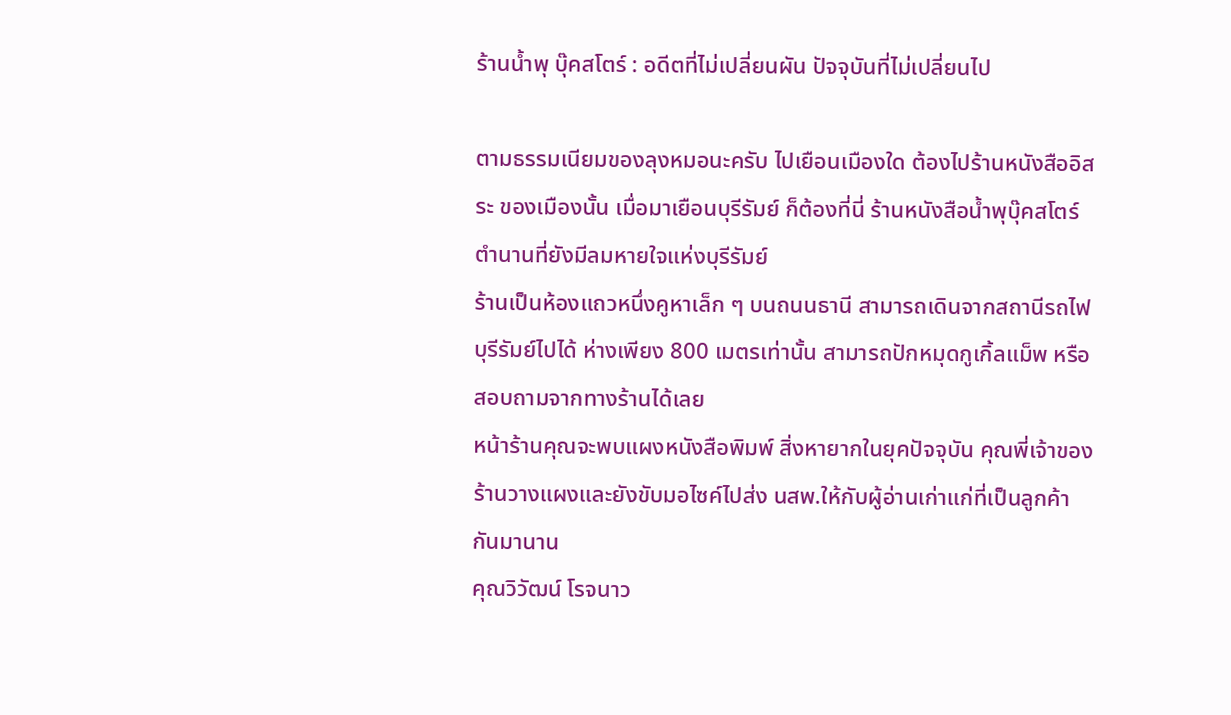ร้านน้ำพุ บุ๊คสโตร์ : อดีตที่ไม่เปลี่ยนผัน ปัจจุบันที่ไม่เปลี่ยนไป

ตามธรรมเนียมของลุงหมอนะครับ ไปเยือนเมืองใด ต้องไปร้านหนังสืออิสระ ของเมืองนั้น เมื่อมาเยือนบุรีรัมย์ ก็ต้องที่นี่ ร้านหนังสือน้ำพุบุ๊คสโตร์ ตำนานที่ยังมีลมหายใจแห่งบุรีรัมย์
ร้านเป็นห้องแถวหนึ่งคูหาเล็ก ๆ บนถนนธานี สามารถเดินจากสถานีรถไฟบุรีรัมย์ไปได้ ห่างเพียง 800 เมตรเท่านั้น สามารถปักหมุดกูเกิ้ลแม็พ หรือสอบถามจากทางร้านได้เลย
หน้าร้านคุณจะพบแผงหนังสือพิมพ์ สิ่งหายากในยุคปัจจุบัน คุณพี่เจ้าของร้านวางแผงและยังขับมอไซค์ไปส่ง นสพ.ให้กับผู้อ่านเก่าแก่ที่เป็นลูกค้ากันมานาน
คุณวิวัฒน์ โรจนาว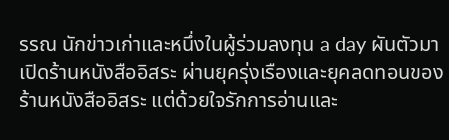รรณ นักข่าวเก่าและหนึ่งในผู้ร่วมลงทุน a day ผันตัวมาเปิดร้านหนังสืออิสระ ผ่านยุครุ่งเรืองและยุคลดทอนของร้านหนังสืออิสระ แต่ด้วยใจรักการอ่านและ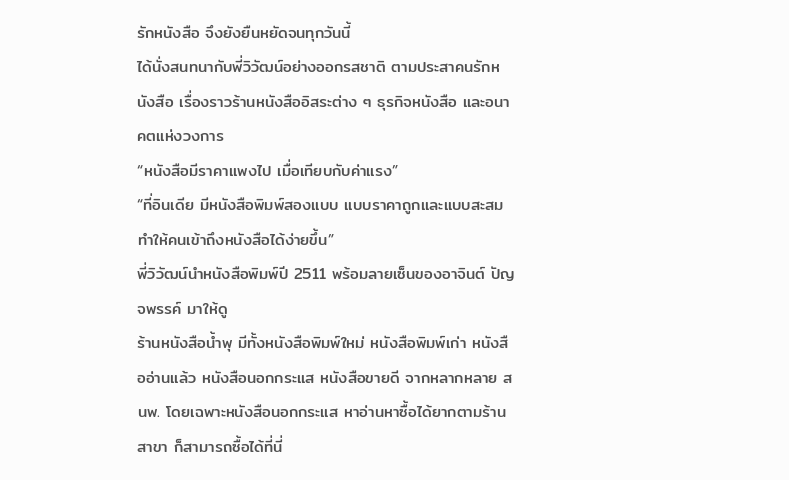รักหนังสือ จึงยังยืนหยัดจนทุกวันนี้
ได้นั่งสนทนากับพี่วิวัฒน์อย่างออกรสชาติ ตามประสาคนรักหนังสือ เรื่องราวร้านหนังสืออิสระต่าง ๆ ธุรกิจหนังสือ และอนาคตแห่งวงการ
“หนังสือมีราคาแพงไป เมื่อเทียบกับค่าแรง”
“ที่อินเดีย มีหนังสือพิมพ์สองแบบ แบบราคาถูกและแบบสะสม ทำให้คนเข้าถึงหนังสือได้ง่ายขึ้น”
พี่วิวัฒน์นำหนังสือพิมพ์ปี 2511 พร้อมลายเซ็นของอาจินต์ ปัญจพรรค์ มาให้ดู
ร้านหนังสือน้ำพุ มีทั้งหนังสือพิมพ์ใหม่ หนังสือพิมพ์เก่า หนังสืออ่านแล้ว หนังสือนอกกระแส หนังสือขายดี จากหลากหลาย สนพ. โดยเฉพาะหนังสือนอกกระแส หาอ่านหาซื้อได้ยากตามร้านสาขา ก็สามารถซื้อได้ที่นี่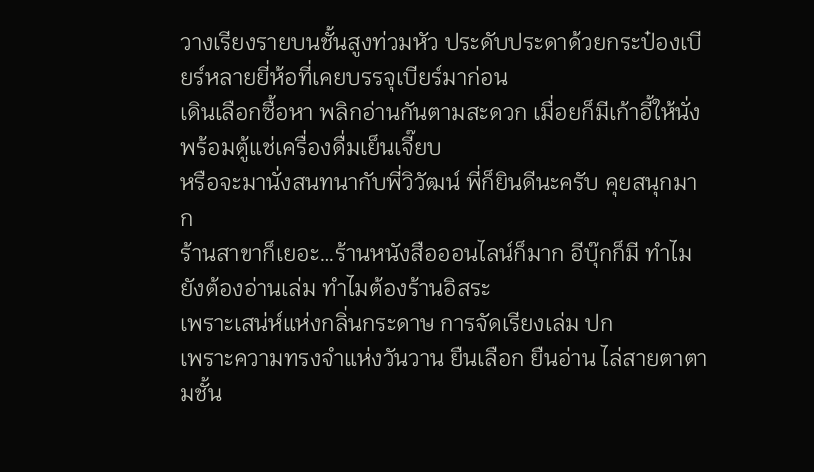วางเรียงรายบนชั้นสูงท่วมหัว ประดับประดาด้วยกระป๋องเบียร์หลายยี่ห้อที่เคยบรรจุเบียร์มาก่อน
เดินเลือกซื้อหา พลิกอ่านกันตามสะดวก เมื่อยก็มีเก้าอี้ให้นั่งพร้อมตู้แช่เครื่องดื่มเย็นเจี๊ยบ
หรือจะมานั่งสนทนากับพี่วิวัฒน์ พี่ก็ยินดีนะครับ คุยสนุกมาก
ร้านสาขาก็เยอะ…ร้านหนังสือออนไลน์ก็มาก อีบุ๊กก็มี ทำไมยังต้องอ่านเล่ม ทำไมต้องร้านอิสระ
เพราะเสน่ห์แห่งกลิ่นกระดาษ การจัดเรียงเล่ม ปก
เพราะความทรงจำแห่งวันวาน ยืนเลือก ยืนอ่าน ไล่สายตาตามชั้น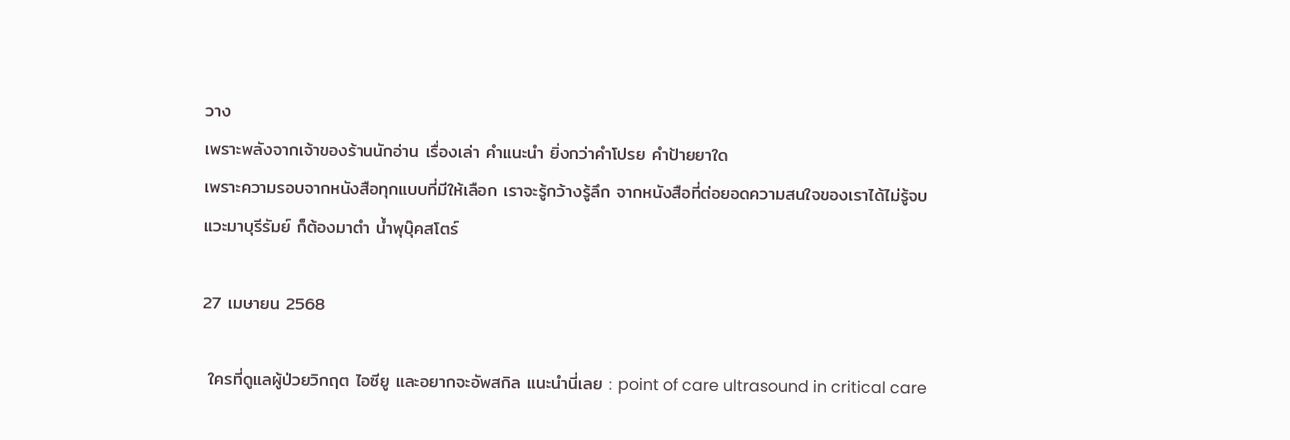วาง
เพราะพลังจากเจ้าของร้านนักอ่าน เรื่องเล่า คำแนะนำ ยิ่งกว่าคำโปรย คำป้ายยาใด
เพราะความรอบจากหนังสือทุกแบบที่มีให้เลือก เราจะรู้กว้างรู้ลึก จากหนังสือที่ต่อยอดความสนใจของเราได้ไม่รู้จบ
แวะมาบุรีรัมย์ ก็ต้องมาตำ น้ำพุบุ๊คสโตร์

27 เมษายน 2568

 ใครที่ดูแลผู้ป่วยวิกฤต ไอซียู และอยากจะอัพสกิล แนะนำนี่เลย : point of care ultrasound in critical care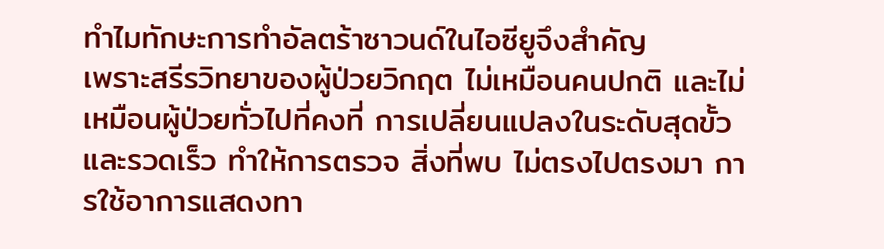ทำไมทักษะการทำอัลตร้าซาวนด์ในไอซียูจึงสำคัญ
เพราะสรีรวิทยาของผู้ป่วยวิกฤต ไม่เหมือนคนปกติ และไม่เหมือนผู้ป่วยทั่วไปที่คงที่ การเปลี่ยนแปลงในระดับสุดขั้วและรวดเร็ว ทำให้การตรวจ สิ่งที่พบ ไม่ตรงไปตรงมา การใช้อาการแสดงทา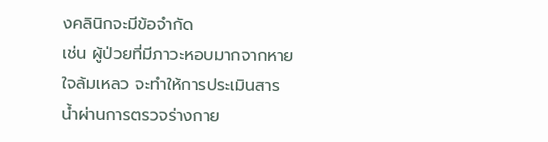งคลินิกจะมีข้อจำกัด
เช่น ผู้ป่วยที่มีภาวะหอบมากจากหายใจล้มเหลว จะทำให้การประเมินสารน้ำผ่านการตรวจร่างกาย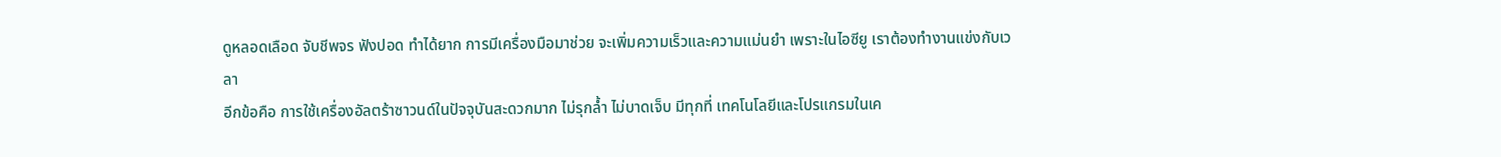ดูหลอดเลือด จับชีพจร ฟังปอด ทำได้ยาก การมีเครื่องมือมาช่วย จะเพิ่มความเร็วและความแม่นยำ เพราะในไอซียู เราต้องทำงานแข่งกับเวลา
อีกข้อคือ การใช้เครื่องอัลตร้าซาวนด์ในปัจจุบันสะดวกมาก ไม่รุกล้ำ ไม่บาดเจ็บ มีทุกที่ เทคโนโลยีและโปรแกรมในเค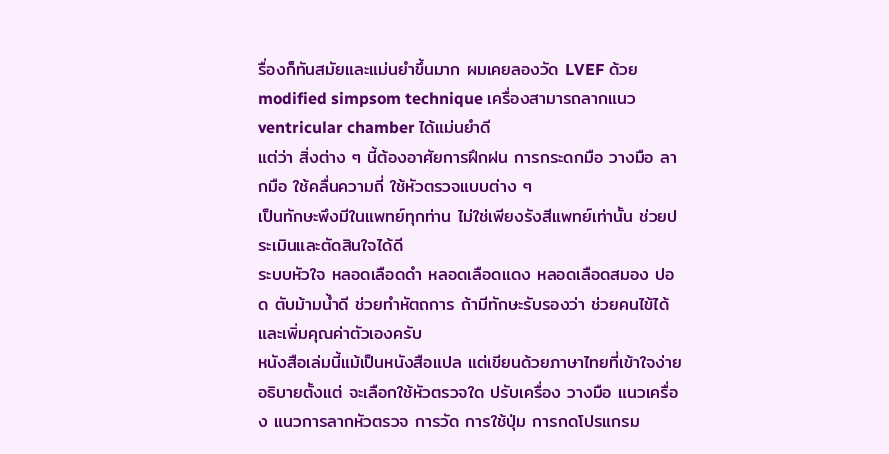รื่องก็ทันสมัยและแม่นยำขึ้นมาก ผมเคยลองวัด LVEF ด้วย modified simpsom technique เครื่องสามารถลากแนว ventricular chamber ได้แม่นยำดี
แต่ว่า สิ่งต่าง ๆ นี้ต้องอาศัยการฝึกฝน การกระดกมือ วางมือ ลากมือ ใช้คลื่นความถี่ ใช้หัวตรวจแบบต่าง ๆ
เป็นทักษะพึงมีในแพทย์ทุกท่าน ไม่ใช่เพียงรังสีแพทย์เท่านั้น ช่วยประเมินและตัดสินใจได้ดี
ระบบหัวใจ หลอดเลือดดำ หลอดเลือดแดง หลอดเลือดสมอง ปอด ตับม้ามน้ำดี ช่วยทำหัตถการ ถ้ามีทักษะรับรองว่า ช่วยคนไข้ได้และเพิ่มคุณค่าตัวเองครับ
หนังสือเล่มนี้แม้เป็นหนังสือแปล แต่เขียนด้วยภาษาไทยที่เข้าใจง่าย อธิบายตั้งแต่ จะเลือกใช้หัวตรวจใด ปรับเครื่อง วางมือ แนวเครื่อง แนวการลากหัวตรวจ การวัด การใช้ปุ่ม การกดโปรแกรม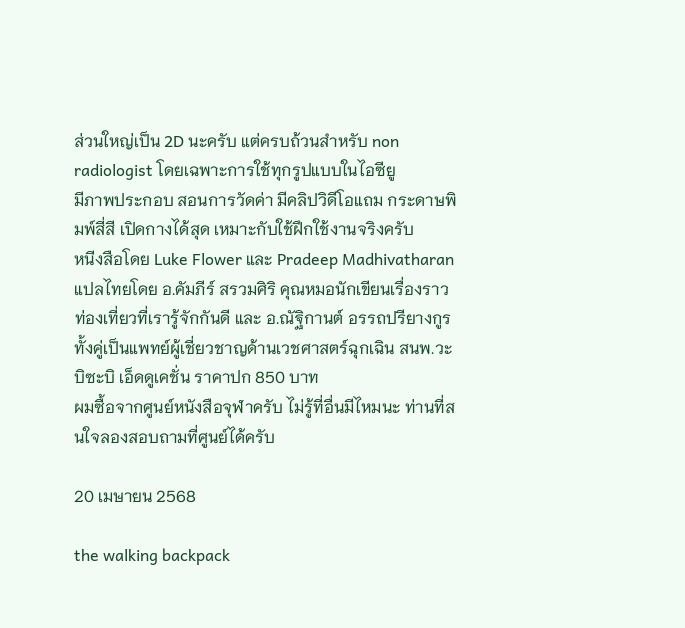ส่วนใหญ่เป็น 2D นะครับ แต่ครบถ้วนสำหรับ non radiologist โดยเฉพาะการใช้ทุกรูปแบบในไอซียู
มีภาพประกอบ สอนการวัดค่า มีคลิปวิดีโอแถม กระดาษพิมพ์สี่สี เปิดกางได้สุด เหมาะกับใช้ฝึกใช้งานจริงครับ
หนีงสือโดย Luke Flower และ Pradeep Madhivatharan แปลไทยโดย อ.คัมภีร์ สรวมศิริ คุณหมอนักเขียนเรื่องราวท่องเที่ยวที่เรารู้จักกันดี และ อ.ณัฐิกานต์ อรรถปรียางกูร ทั้งคู่เป็นแพทย์ผู้เชี่ยวชาญด้านเวชศาสตร์ฉุกเฉิน สนพ.วะบิซะบิ เอ็ดดูเคชั่น ราคาปก 850 บาท
ผมซื้อจากศูนย์หนังสือจุฬาครับ ไม่รู้ที่อื่นมีไหมนะ ท่านที่สนใจลองสอบถามที่ศูนย์ได้ครับ

20 เมษายน 2568

the walking backpack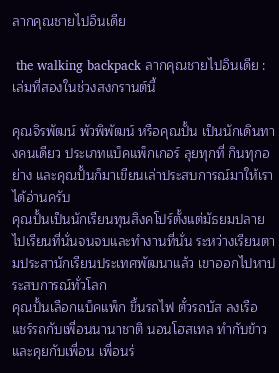ลากคุณชายไปอินเดีย

 the walking backpack ลากคุณชายไปอินเดีย : เล่มที่สองในช่วงสงกรานต์นี้

คุณจิรพัฒน์ พัวพิพัฒน์ หรือคุณปั้น เป็นนักเดินทางคนเดียว ประเภทแบ็คแพ็กเกอร์ ลุยทุกที่ กินทุกอย่าง และคุณปั้นก็มาเขียนเล่าประสบการณ์มาให้เราได้อ่านครับ
คุณปั้นเป็นนักเรียนทุนสิงคโปร์ตั้งแต่มัธยมปลาย ไปเรียนที่นั่นจนจบและทำงานที่นั่น ระหว่างเรียนตามประสานักเรียนประเทศพัฒนาแล้ว เขาออกไปหาประสบการณ์ทั่วโลก
คุณปั้นเลือกแบ็คแพ็ก ขึ้นรถไฟ ตั๋วรถบัส ลงเรือ แชร์รถกับเพื่อนนานาชาติ นอนโฮสเทล ทำกับข้าวและคุยกับเพื่อน เพื่อนร่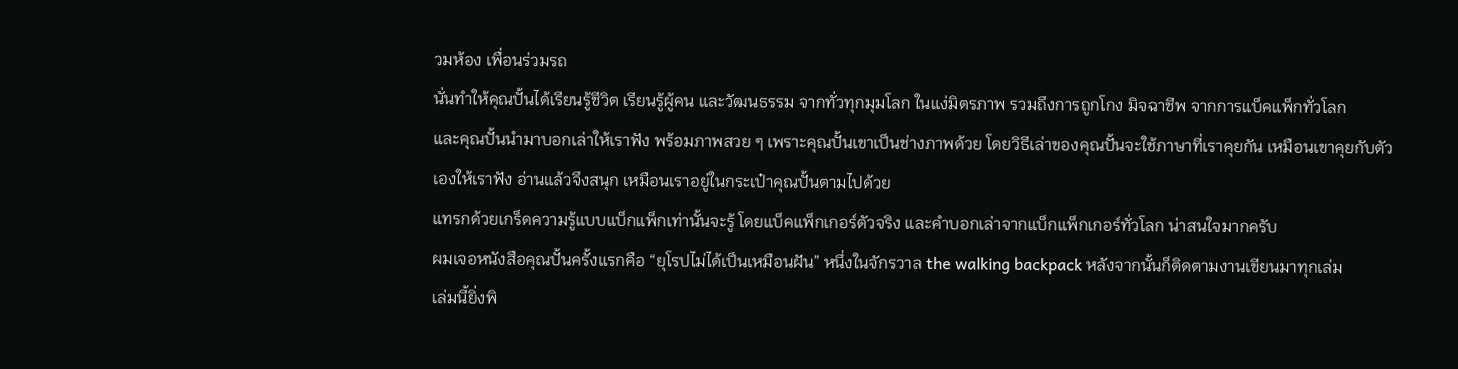วมห้อง เพื่อนร่วมรถ
นั่นทำให้คุณปั้นได้เรียนรู้ชีวิต เรียนรู้ผู้คน และวัฒนธรรม จากทั่วทุกมุมโลก ในแง่มิตรภาพ รวมถึงการถูกโกง มิจฉาชีพ จากการแบ็คแพ็กทั่วโลก
และคุณปั้นนำมาบอกเล่าให้เราฟัง พร้อมภาพสวย ๆ เพราะคุณปั้นเขาเป็นช่างภาพด้วย โดยวิธีเล่าของคุณปั้นจะใช้ภาษาที่เราคุยกัน เหมือนเขาคุยกับตัวเองให้เราฟัง อ่านแล้วจึงสนุก เหมือนเราอยู่ในกระเป๋าคุณปั้นตามไปด้วย
แทรกด้วยเกร็ดความรู้แบบแบ็กแพ็กเท่านั้นจะรู้ โดยแบ็คแพ็กเกอร์ตัวจริง และคำบอกเล่าจากแบ็กแพ็กเกอร์ทั่วโลก น่าสนใจมากครับ
ผมเจอหนังสือคุณปั้นครั้งแรกคือ “ยุโรปไม่ได้เป็นเหมือนฝัน” หนึ่งในจักรวาล the walking backpack หลังจากนั้นก็ติดตามงานเขียนมาทุกเล่ม
เล่มนี้ยิ่งพิ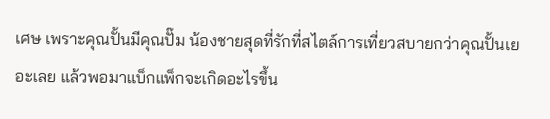เศษ เพราะคุณปั้นมีคุณปั๊ม น้องชายสุดที่รักที่สไตล์การเที่ยวสบายกว่าคุณปั้นเยอะเลย แล้วพอมาแบ็กแพ็กจะเกิดอะไรขึ้น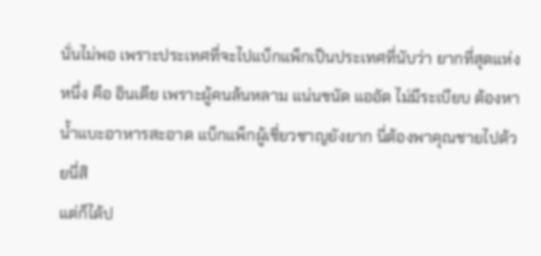นั่นไม่พอ เพราะประเทศที่จะไปแบ็กแพ็กเป็นประเทศที่นับว่า ยากที่สุดแห่งหนึ่ง คือ อินเดีย เพราะผู้คนล้นหลาม แน่นขนัด แออัด ไม่มีระเบียบ ต้องหาน้ำแบะอาหารสะอาด แบ็กแพ็กผู้เชี่ยวชาญยังยาก นี่ต้องพาคุณชายไปด้วยนี่สิ
แต่ก็ได้ป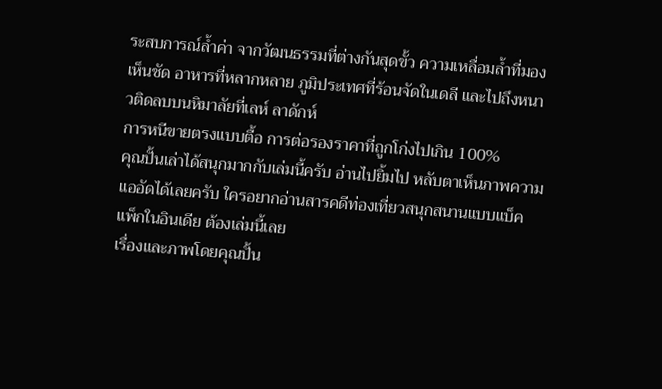ระสบการณ์ล้ำค่า จากวัฒนธรรมที่ต่างกันสุดขั้ว ความเหลื่อมล้ำที่มองเห็นชัด อาหารที่หลากหลาย ภูมิประเทศที่ร้อนจัดในเดลี และไปถึงหนาวติดลบบนหิมาลัยที่เลห์ ลาดักห์
การหนีขายตรงแบบตื้อ การต่อรองราคาที่ถูกโก่งไปเกิน 100%
คุณปั้นเล่าได้สนุกมากกับเล่มนี้ครับ อ่านไปยิ้มไป หลับตาเห็นภาพความแออัดได้เลยครับ ใครอยากอ่านสารคดีท่องเที่ยวสนุกสนานแบบแบ็คแพ็กในอินเดีย ต้องเล่มนี้เลย
เรื่องและภาพโดยคุณปั้น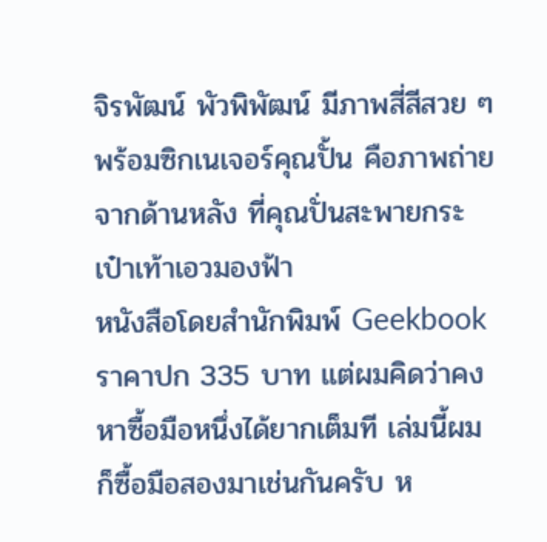จิรพัฒน์ พัวพิพัฒน์ มีภาพสี่สีสวย ๆ พร้อมซิกเนเจอร์คุณปั้น คือภาพถ่ายจากด้านหลัง ที่คุณปั่นสะพายกระเป๋าเท้าเอวมองฟ้า
หนังสือโดยสำนักพิมพ์ Geekbook ราคาปก 335 บาท แต่ผมคิดว่าคงหาซื้อมือหนึ่งได้ยากเต็มที เล่มนี้ผมก็ซื้อมือสองมาเช่นกันครับ ห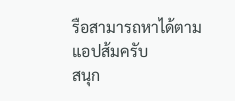รือสามารถหาได้ตามแอปส้มครับ
สนุก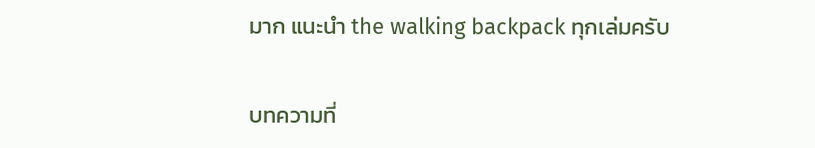มาก แนะนำ the walking backpack ทุกเล่มครับ

บทความที่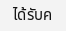ได้รับค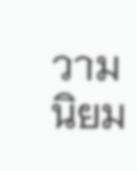วามนิยม